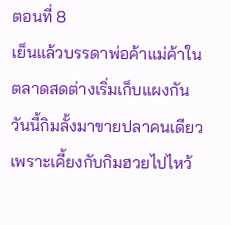ตอนที่ 8
เย็นแล้วบรรดาพ่อค้าแม่ค้าในตลาดสดต่างเริ่มเก็บแผงกัน วันนี้กิมลั้งมาขายปลาคนเดียวเพราะเคี้ยงกับกิมฮวยไปไหว้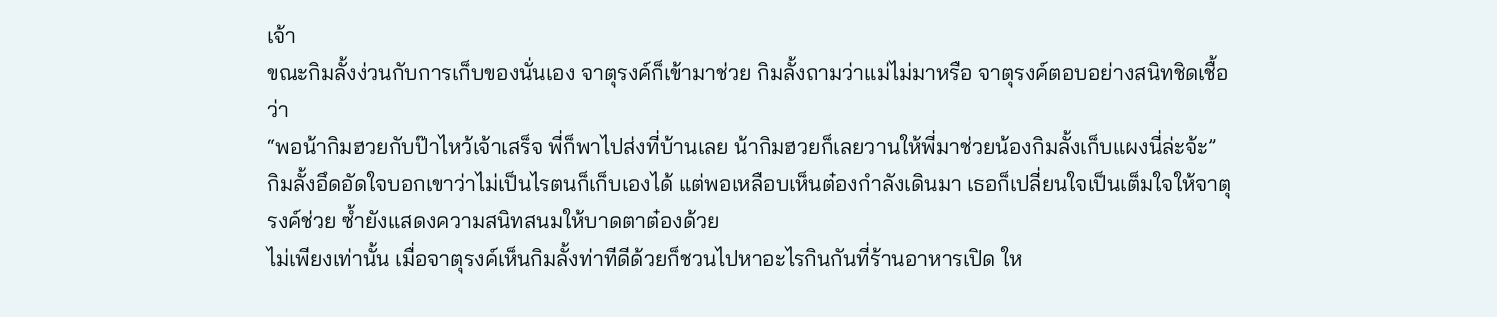เจ้า
ขณะกิมลั้งง่วนกับการเก็บของนั่นเอง จาตุรงค์ก็เข้ามาช่วย กิมลั้งถามว่าแม่ไม่มาหรือ จาตุรงค์ตอบอย่างสนิทชิดเชื้อว่า
“พอน้ากิมฮวยกับป๊าไหว้เจ้าเสร็จ พี่ก็พาไปส่งที่บ้านเลย น้ากิมฮวยก็เลยวานให้พี่มาช่วยน้องกิมลั้งเก็บแผงนี่ล่ะจ้ะ”
กิมลั้งอึดอัดใจบอกเขาว่าไม่เป็นไรตนก็เก็บเองได้ แต่พอเหลือบเห็นต๋องกำลังเดินมา เธอก็เปลี่ยนใจเป็นเต็มใจให้จาตุรงค์ช่วย ซ้ำยังแสดงความสนิทสนมให้บาดตาต๋องด้วย
ไม่เพียงเท่านั้น เมื่อจาตุรงค์เห็นกิมลั้งท่าทีดีด้วยก็ชวนไปหาอะไรกินกันที่ร้านอาหารเปิด ให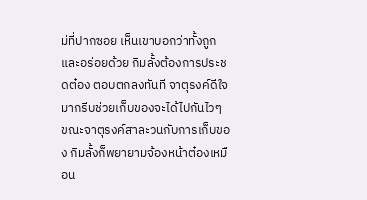ม่ที่ปากซอย เห็นเขาบอกว่าทั้งถูกและอร่อยด้วย กิมลั้งต้องการประชดต๋อง ตอบตกลงทันที จาตุรงค์ดีใจมากรีบช่วยเก็บของจะได้ไปกันไวๆ
ขณะจาตุรงค์สาละวนกับการเก็บของ กิมลั้งก็พยายามจ้องหน้าต๋องเหมือน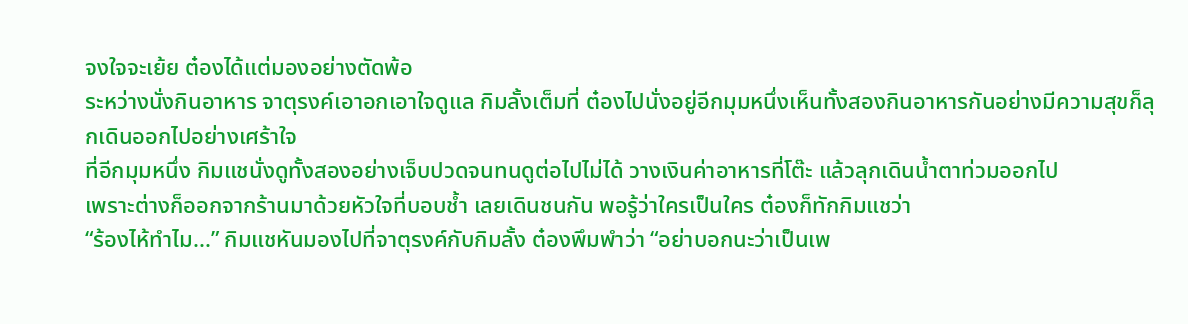จงใจจะเย้ย ต๋องได้แต่มองอย่างตัดพ้อ
ระหว่างนั่งกินอาหาร จาตุรงค์เอาอกเอาใจดูแล กิมลั้งเต็มที่ ต๋องไปนั่งอยู่อีกมุมหนึ่งเห็นทั้งสองกินอาหารกันอย่างมีความสุขก็ลุกเดินออกไปอย่างเศร้าใจ
ที่อีกมุมหนึ่ง กิมแชนั่งดูทั้งสองอย่างเจ็บปวดจนทนดูต่อไปไม่ได้ วางเงินค่าอาหารที่โต๊ะ แล้วลุกเดินน้ำตาท่วมออกไป
เพราะต่างก็ออกจากร้านมาด้วยหัวใจที่บอบช้ำ เลยเดินชนกัน พอรู้ว่าใครเป็นใคร ต๋องก็ทักกิมแชว่า
“ร้องไห้ทำไม...” กิมแชหันมองไปที่จาตุรงค์กับกิมลั้ง ต๋องพึมพำว่า “อย่าบอกนะว่าเป็นเพ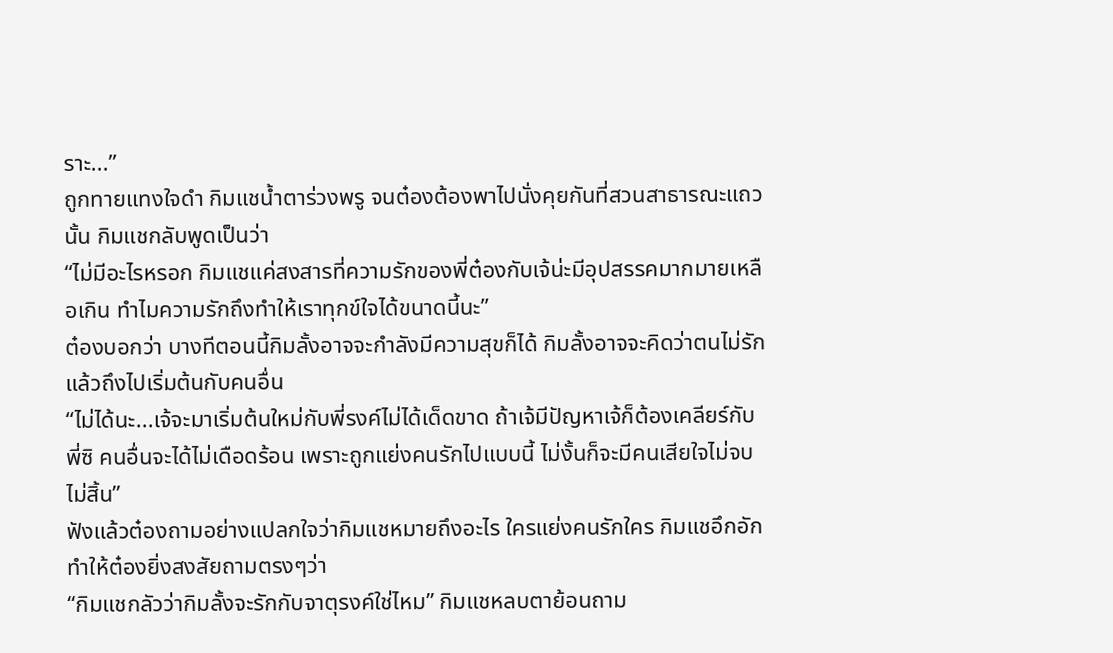ราะ...”
ถูกทายแทงใจดำ กิมแชน้ำตาร่วงพรู จนต๋องต้องพาไปนั่งคุยกันที่สวนสาธารณะแถวนั้น กิมแชกลับพูดเป็นว่า
“ไม่มีอะไรหรอก กิมแชแค่สงสารที่ความรักของพี่ต๋องกับเจ้น่ะมีอุปสรรคมากมายเหลือเกิน ทำไมความรักถึงทำให้เราทุกข์ใจได้ขนาดนี้นะ”
ต๋องบอกว่า บางทีตอนนี้กิมลั้งอาจจะกำลังมีความสุขก็ได้ กิมลั้งอาจจะคิดว่าตนไม่รักแล้วถึงไปเริ่มต้นกับคนอื่น
“ไม่ได้นะ...เจ้จะมาเริ่มต้นใหม่กับพี่รงค์ไม่ได้เด็ดขาด ถ้าเจ้มีปัญหาเจ้ก็ต้องเคลียร์กับพี่ซิ คนอื่นจะได้ไม่เดือดร้อน เพราะถูกแย่งคนรักไปแบบนี้ ไม่งั้นก็จะมีคนเสียใจไม่จบไม่สิ้น”
ฟังแล้วต๋องถามอย่างแปลกใจว่ากิมแชหมายถึงอะไร ใครแย่งคนรักใคร กิมแชอึกอัก ทำให้ต๋องยิ่งสงสัยถามตรงๆว่า
“กิมแชกลัวว่ากิมลั้งจะรักกับจาตุรงค์ใช่ไหม” กิมแชหลบตาย้อนถาม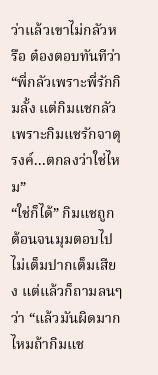ว่าแล้วเขาไม่กลัวหรือ ต๋องตอบทันทีว่า “พี่กลัวเพราะพี่รักกิมลั้ง แต่กิมแชกลัวเพราะกิมแชรักจาตุรงค์...ตกลงว่าใช่ไหม”
“ใช่ก็ได้” กิมแชถูกต้อนจนมุมตอบไปไม่เต็มปากเต็มเสียง แต่แล้วก็ถามลนๆว่า “แล้วมันผิดมากไหมถ้ากิมแช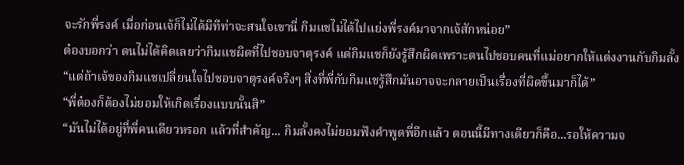จะรักพี่รงค์ เมื่อก่อนเจ้ก็ไม่ได้มีทีท่าจะสนใจเขานี่ กิมแชไม่ได้ไปแย่งพี่รงค์มาจากเจ้สักหน่อย”
ต๋องบอกว่า ตนไม่ได้คิดเลยว่ากิมแชผิดที่ไปชอบจาตุรงค์ แต่กิมแชก็ยังรู้สึกผิดเพราะตนไปชอบคนที่แม่อยากให้แต่งงานกับกิมลั้ง
“แต่ถ้าเจ้ของกิมแชเปลี่ยนใจไปชอบจาตุรงค์จริงๆ สิ่งที่พี่กับกิมแชรู้สึกมันอาจจะกลายเป็นเรื่องที่ผิดขึ้นมาก็ได้”
“พี่ต๋องก็ต้องไม่ยอมให้เกิดเรื่องแบบนั้นสิ”
“มันไม่ได้อยู่ที่พี่คนเดียวหรอก แล้วที่สำคัญ... กิมลั้งคงไม่ยอมฟังคำพูดพี่อีกแล้ว ตอนนี้มีทางเดียวก็คือ...รอให้ความจ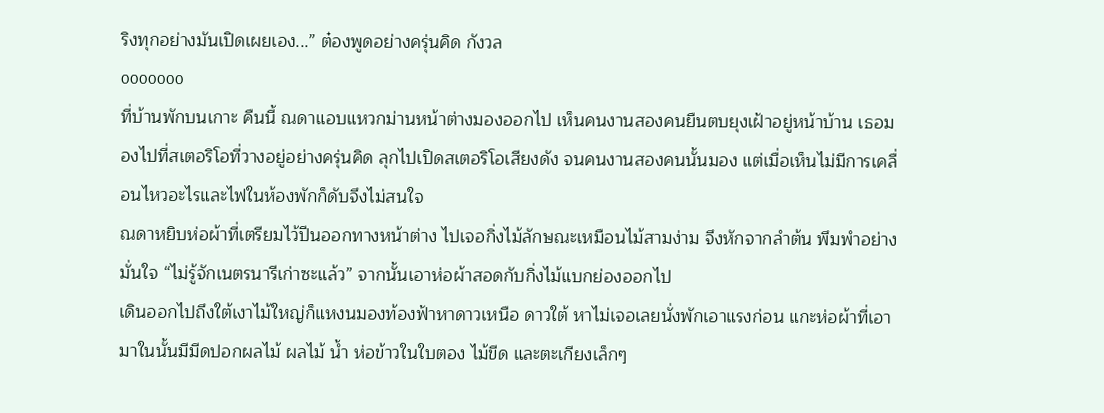ริงทุกอย่างมันเปิดเผยเอง...” ต๋องพูดอย่างครุ่นคิด กังวล
ooooooo
ที่บ้านพักบนเกาะ คืนนี้ ณดาแอบแหวกม่านหน้าต่างมองออกไป เห็นคนงานสองคนยืนตบยุงเฝ้าอยู่หน้าบ้าน เธอมองไปที่สเตอริโอที่วางอยู่อย่างครุ่นคิด ลุกไปเปิดสเตอริโอเสียงดัง จนคนงานสองคนนั้นมอง แต่เมื่อเห็นไม่มีการเคลื่อนไหวอะไรและไฟในห้องพักก็ดับจึงไม่สนใจ
ณดาหยิบห่อผ้าที่เตรียมไว้ปีนออกทางหน้าต่าง ไปเจอกิ่งไม้ลักษณะเหมือนไม้สามง่าม จึงหักจากลำต้น พึมพำอย่างมั่นใจ “ไม่รู้จักเนตรนารีเก่าซะแล้ว” จากนั้นเอาห่อผ้าสอดกับกิ่งไม้แบกย่องออกไป
เดินออกไปถึงใต้เงาไม้ใหญ่ก็แหงนมองท้องฟ้าหาดาวเหนือ ดาวใต้ หาไม่เจอเลยนั่งพักเอาแรงก่อน แกะห่อผ้าที่เอามาในนั้นมีมีดปอกผลไม้ ผลไม้ น้ำ ห่อข้าวในใบตอง ไม้ขีด และตะเกียงเล็กๆ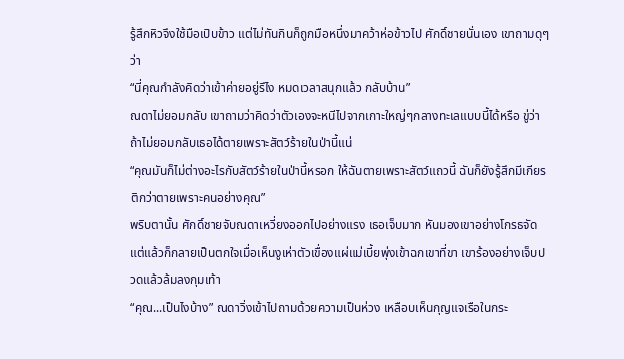รู้สึกหิวจึงใช้มือเปิบข้าว แต่ไม่ทันกินก็ถูกมือหนึ่งมาคว้าห่อข้าวไป ศักดิ์ชายนั่นเอง เขาถามดุๆว่า
“นี่คุณกำลังคิดว่าเข้าค่ายอยู่รึไง หมดเวลาสนุกแล้ว กลับบ้าน”
ณดาไม่ยอมกลับ เขาถามว่าคิดว่าตัวเองจะหนีไปจากเกาะใหญ่ๆกลางทะเลแบบนี้ได้หรือ ขู่ว่าถ้าไม่ยอมกลับเธอได้ตายเพราะสัตว์ร้ายในป่านี้แน่
“คุณมันก็ไม่ต่างอะไรกับสัตว์ร้ายในป่านี้หรอก ให้ฉันตายเพราะสัตว์แถวนี้ ฉันก็ยังรู้สึกมีเกียรติกว่าตายเพราะคนอย่างคุณ”
พริบตานั้น ศักดิ์ชายจับณดาเหวี่ยงออกไปอย่างแรง เธอเจ็บมาก หันมองเขาอย่างโกรธจัด แต่แล้วก็กลายเป็นตกใจเมื่อเห็นงูเห่าตัวเขื่องแผ่แม่เบี้ยพุ่งเข้าฉกเขาที่ขา เขาร้องอย่างเจ็บปวดแล้วล้มลงกุมเท้า
“คุณ...เป็นไงบ้าง” ณดาวิ่งเข้าไปถามด้วยความเป็นห่วง เหลือบเห็นกุญแจเรือในกระ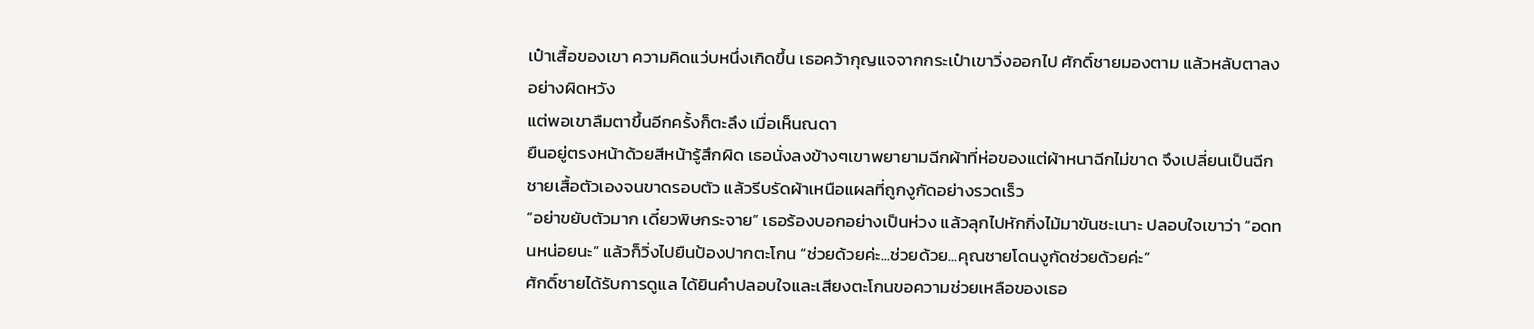เป๋าเสื้อของเขา ความคิดแว่บหนึ่งเกิดขึ้น เธอคว้ากุญแจจากกระเป๋าเขาวิ่งออกไป ศักดิ์ชายมองตาม แล้วหลับตาลงอย่างผิดหวัง
แต่พอเขาลืมตาขึ้นอีกครั้งก็ตะลึง เมื่อเห็นณดา
ยืนอยู่ตรงหน้าด้วยสีหน้ารู้สึกผิด เธอนั่งลงข้างๆเขาพยายามฉีกผ้าที่ห่อของแต่ผ้าหนาฉีกไม่ขาด จึงเปลี่ยนเป็นฉีกชายเสื้อตัวเองจนขาดรอบตัว แล้วรีบรัดผ้าเหนือแผลที่ถูกงูกัดอย่างรวดเร็ว
“อย่าขยับตัวมาก เดี๋ยวพิษกระจาย” เธอร้องบอกอย่างเป็นห่วง แล้วลุกไปหักกิ่งไม้มาขันชะเนาะ ปลอบใจเขาว่า “อดทนหน่อยนะ” แล้วก็วิ่งไปยืนป้องปากตะโกน “ช่วยด้วยค่ะ...ช่วยด้วย...คุณชายโดนงูกัดช่วยด้วยค่ะ”
ศักดิ์ชายได้รับการดูแล ได้ยินคำปลอบใจและเสียงตะโกนขอความช่วยเหลือของเธอ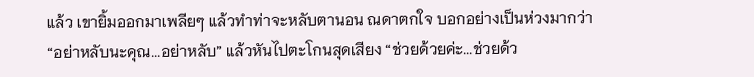แล้ว เขายิ้มออกมาเพลียๆ แล้วทำท่าจะหลับตานอน ณดาตกใจ บอกอย่างเป็นห่วงมากว่า
“อย่าหลับนะคุณ...อย่าหลับ” แล้วหันไปตะโกนสุดเสียง “ช่วยด้วยค่ะ...ช่วยด้ว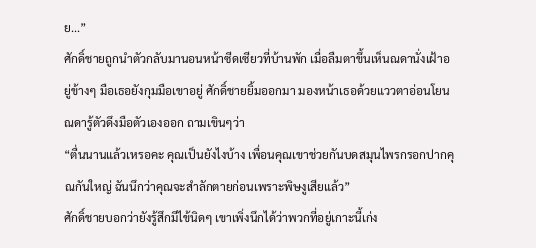ย...”
ศักดิ์ชายถูกนำตัวกลับมานอนหน้าซีดเซียวที่บ้านพัก เมื่อลืมตาขึ้นเห็นณดานั่งเฝ้าอยู่ข้างๆ มือเธอยังกุมมือเขาอยู่ ศักดิ์ชายยิ้มออกมา มองหน้าเธอด้วยแววตาอ่อนโยน ณดารู้ตัวดึงมือตัวเองออก ถามเขินๆว่า
“ตื่นนานแล้วเหรอคะ คุณเป็นยังไงบ้าง เพื่อนคุณเขาช่วยกันบดสมุนไพรกรอกปากคุณกันใหญ่ ฉันนึกว่าคุณจะสำลักตายก่อนเพราะพิษงูเสียแล้ว”
ศักดิ์ชายบอกว่ายังรู้สึกมีไข้นิดๆ เขาเพิ่งนึกได้ว่าพวกที่อยู่เกาะนี้เก่ง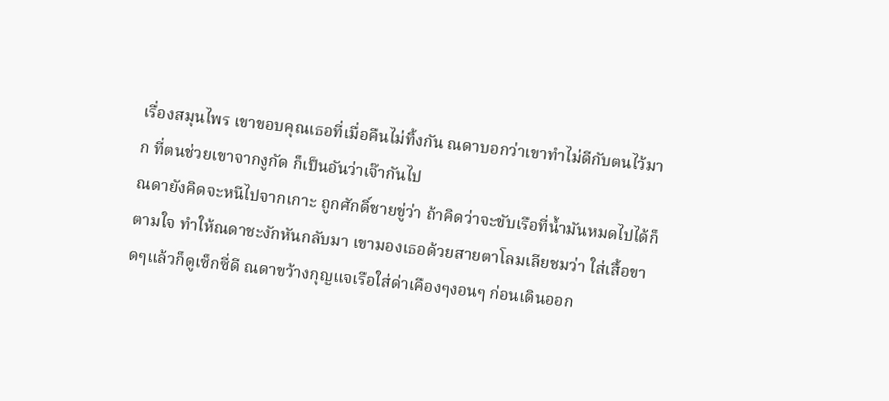เรื่องสมุนไพร เขาขอบคุณเธอที่เมื่อคืนไม่ทิ้งกัน ณดาบอกว่าเขาทำไม่ดีกับตนไว้มาก ที่ตนช่วยเขาจากงูกัด ก็เป็นอันว่าเจ๊ากันไป
ณดายังคิดจะหนีไปจากเกาะ ถูกศักดิ์ชายขู่ว่า ถ้าคิดว่าจะขับเรือที่น้ำมันหมดไปได้ก็ตามใจ ทำให้ณดาชะงักหันกลับมา เขามองเธอด้วยสายตาโลมเลียชมว่า ใส่เสื้อขาดๆแล้วก็ดูเซ็กซี่ดี ณดาขว้างกุญแจเรือใส่ด่าเคืองๆงอนๆ ก่อนเดินออก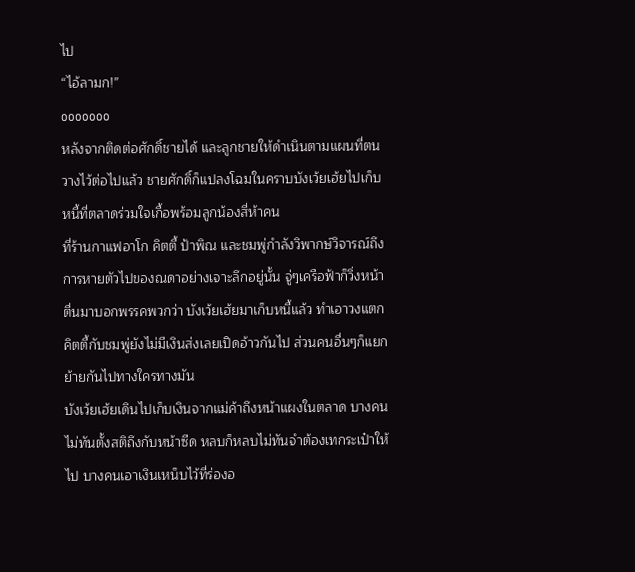ไป
“ไอ้ลามก!”
ooooooo
หลังจากติดต่อศักดิ์ชายได้ และลูกชายให้ดำเนินตามแผนที่ตนวางไว้ต่อไปแล้ว ชายศักดิ์ก็แปลงโฉมในคราบบังเว้ยเฮ้ยไปเก็บหนี้ที่ตลาดร่วมใจเกื้อพร้อมลูกน้องสี่ห้าคน
ที่ร้านกาแฟอาโก คิตตี้ ป้าพิณ และชมพู่กำลังวิพากษ์วิจารณ์ถึงการหายตัวไปของณดาอย่างเจาะลึกอยู่นั้น จู่ๆเครือฟ้าก็วิ่งหน้าตื่นมาบอกพรรคพวกว่า บังเว้ยเฮ้ยมาเก็บหนี้แล้ว ทำเอาวงแตก คิตตี้กับชมพู่ยังไม่มีเงินส่งเลยเปิดอ้าวกันไป ส่วนคนอื่นๆก็แยกย้ายกันไปทางใครทางมัน
บังเว้ยเฮ้ยเดินไปเก็บเงินจากแม่ค้าถึงหน้าแผงในตลาด บางคนไม่ทันตั้งสติถึงกับหน้าซีด หลบก็หลบไม่ทันจำต้องเทกระเป๋าให้ไป บางคนเอาเงินเหน็บไว้ที่ร่องอ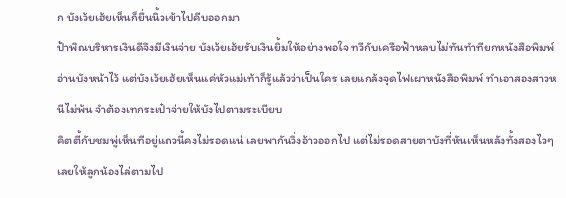ก บังเว้ยเฮ้ยเห็นก็ยื่นนิ้วเข้าไปคีบออกมา
ป้าพิณบริหารเงินดีจึงมีเงินจ่าย บังเว้ยเฮ้ยรับเงินยิ้มให้อย่างพอใจ ทวีกับเครือฟ้าหลบไม่ทันทำทียกหนังสือพิมพ์อ่านบังหน้าไว้ แต่บังเว้ยเฮ้ยเห็นแค่หัวแม่เท้าก็รู้แล้วว่าเป็นใคร เลยแกล้งจุดไฟเผาหนังสือพิมพ์ ทำเอาสองสาวหนีไม่พ้น จำต้องเทกระเป๋าจ่ายให้บังไปตามระเบียบ
คิตตี้กับชมพู่เห็นทีอยู่แถวนี้คงไม่รอดแน่ เลยพากันวิ่งอ้าวออกไป แต่ไม่รอดสายตาบังที่หันเห็นหลังทั้งสองไวๆเลยให้ลูกน้องไล่ตามไป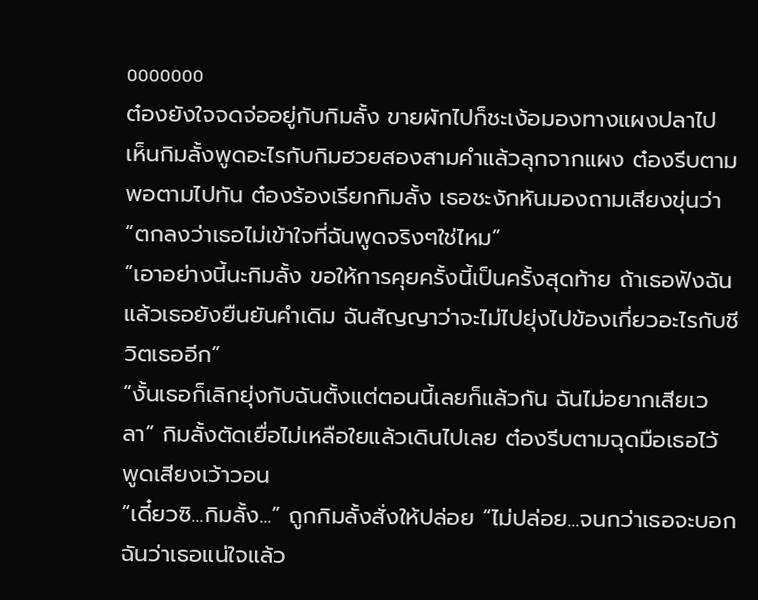ooooooo
ต๋องยังใจจดจ่ออยู่กับกิมลั้ง ขายผักไปก็ชะเง้อมองทางแผงปลาไป เห็นกิมลั้งพูดอะไรกับกิมฮวยสองสามคำแล้วลุกจากแผง ต๋องรีบตาม
พอตามไปทัน ต๋องร้องเรียกกิมลั้ง เธอชะงักหันมองถามเสียงขุ่นว่า
“ตกลงว่าเธอไม่เข้าใจที่ฉันพูดจริงๆใช่ไหม”
“เอาอย่างนี้นะกิมลั้ง ขอให้การคุยครั้งนี้เป็นครั้งสุดท้าย ถ้าเธอฟังฉันแล้วเธอยังยืนยันคำเดิม ฉันสัญญาว่าจะไม่ไปยุ่งไปข้องเกี่ยวอะไรกับชีวิตเธออีก”
“งั้นเธอก็เลิกยุ่งกับฉันตั้งแต่ตอนนี้เลยก็แล้วกัน ฉันไม่อยากเสียเวลา” กิมลั้งตัดเยื่อไม่เหลือใยแล้วเดินไปเลย ต๋องรีบตามฉุดมือเธอไว้ พูดเสียงเว้าวอน
“เดี๋ยวซิ...กิมลั้ง...” ถูกกิมลั้งสั่งให้ปล่อย “ไม่ปล่อย...จนกว่าเธอจะบอกฉันว่าเธอแน่ใจแล้ว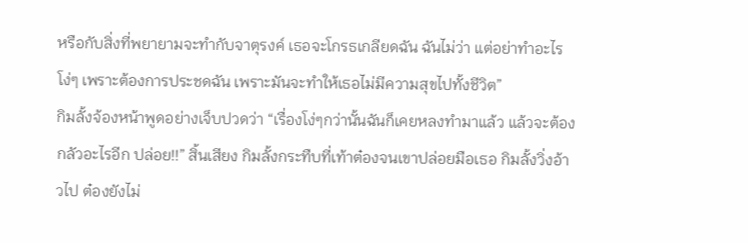หรือกับสิ่งที่พยายามจะทำกับจาตุรงค์ เธอจะโกรธเกลียดฉัน ฉันไม่ว่า แต่อย่าทำอะไรโง่ๆ เพราะต้องการประชดฉัน เพราะมันจะทำให้เธอไม่มีความสุขไปทั้งชีวิต”
กิมลั้งจ้องหน้าพูดอย่างเจ็บปวดว่า “เรื่องโง่ๆกว่านั้นฉันก็เคยหลงทำมาแล้ว แล้วจะต้องกลัวอะไรอีก ปล่อย!!” สิ้นเสียง กิมลั้งกระทืบที่เท้าต๋องจนเขาปล่อยมือเธอ กิมลั้งวิ่งอ้าวไป ต๋องยังไม่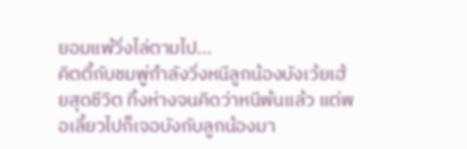ยอมแพ้วิ่งไล่ตามไป...
คิตตี้กับชมพู่กำลังวิ่งหนีลูกน้องบังเว้ยเฮ้ยสุดชีวิต ทิ้งห่างจนคิดว่าหนีพ้นแล้ว แต่พอเลี้ยวไปก็เจอบังกับลูกน้องมา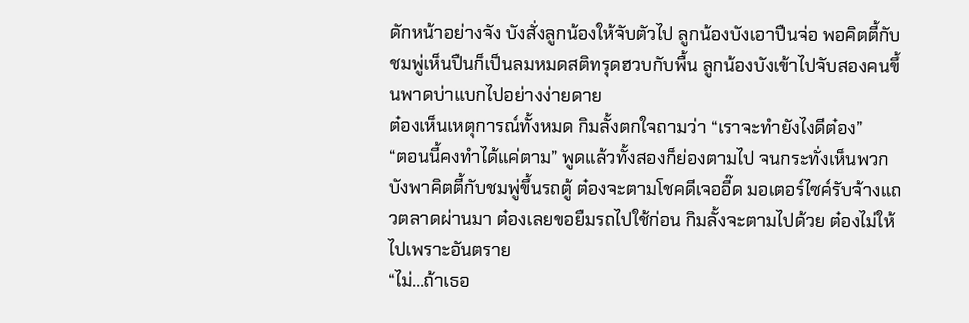ดักหน้าอย่างจัง บังสั่งลูกน้องให้จับตัวไป ลูกน้องบังเอาปืนจ่อ พอคิตตี้กับชมพู่เห็นปืนก็เป็นลมหมดสติทรุดฮวบกับพื้น ลูกน้องบังเข้าไปจับสองคนขึ้นพาดบ่าแบกไปอย่างง่ายดาย
ต๋องเห็นเหตุการณ์ทั้งหมด กิมลั้งตกใจถามว่า “เราจะทำยังไงดีต๋อง”
“ตอนนี้คงทำได้แค่ตาม” พูดแล้วทั้งสองก็ย่องตามไป จนกระทั่งเห็นพวกบังพาคิตตี้กับชมพู่ขึ้นรถตู้ ต๋องจะตามโชคดีเจออี๊ด มอเตอร์ไซค์รับจ้างแถวตลาดผ่านมา ต๋องเลยขอยืมรถไปใช้ก่อน กิมลั้งจะตามไปด้วย ต๋องไม่ให้ไปเพราะอันตราย
“ไม่...ถ้าเธอ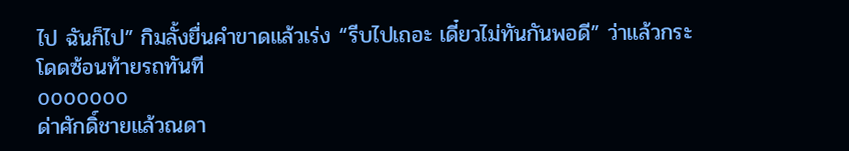ไป ฉันก็ไป” กิมลั้งยื่นคำขาดแล้วเร่ง “รีบไปเถอะ เดี๋ยวไม่ทันกันพอดี” ว่าแล้วกระโดดซ้อนท้ายรถทันที
ooooooo
ด่าศักดิ์ชายแล้วณดา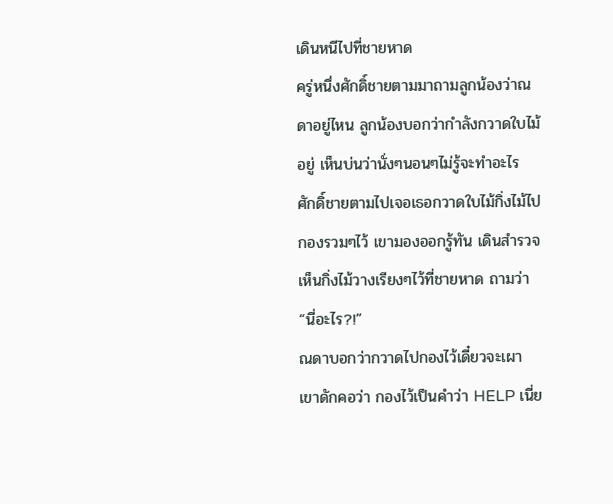เดินหนีไปที่ชายหาด
ครู่หนึ่งศักดิ์ชายตามมาถามลูกน้องว่าณดาอยู่ไหน ลูกน้องบอกว่ากำลังกวาดใบไม้อยู่ เห็นบ่นว่านั่งๆนอนๆไม่รู้จะทำอะไร
ศักดิ์ชายตามไปเจอเธอกวาดใบไม้กิ่งไม้ไปกองรวมๆไว้ เขามองออกรู้ทัน เดินสำรวจเห็นกิ่งไม้วางเรียงๆไว้ที่ชายหาด ถามว่า “นี่อะไร?!”
ณดาบอกว่ากวาดไปกองไว้เดี๋ยวจะเผา เขาดักคอว่า กองไว้เป็นคำว่า HELP เนี่ย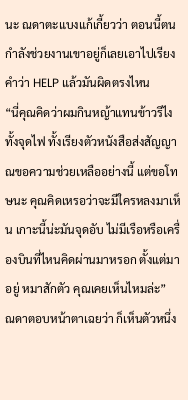นะ ณดาตะแบงแก้เกี้ยวว่า ตอนนี้ตนกำลังช่วยงานเขาอยู่ก็เลยเอาไปเรียงคำว่า HELP แล้วมันผิดตรงไหน
“นี่คุณคิดว่าผมกินหญ้าแทนข้าวรึไง ทั้งจุดไฟ ทั้งเรียงตัวหนังสือส่งสัญญาณขอความช่วยเหลืออย่างนี้ แต่ขอโทษนะ คุณคิดเหรอว่าจะมีใครหลงมาเห็น เกาะนี้น่ะมันจุดอับ ไม่มีเรือหรือเครื่องบินที่ไหนคิดผ่านมาหรอก ตั้งแต่มาอยู่ หมาสักตัว คุณเคยเห็นไหมล่ะ”
ณดาตอบหน้าตาเฉยว่า ก็เห็นตัวหนึ่ง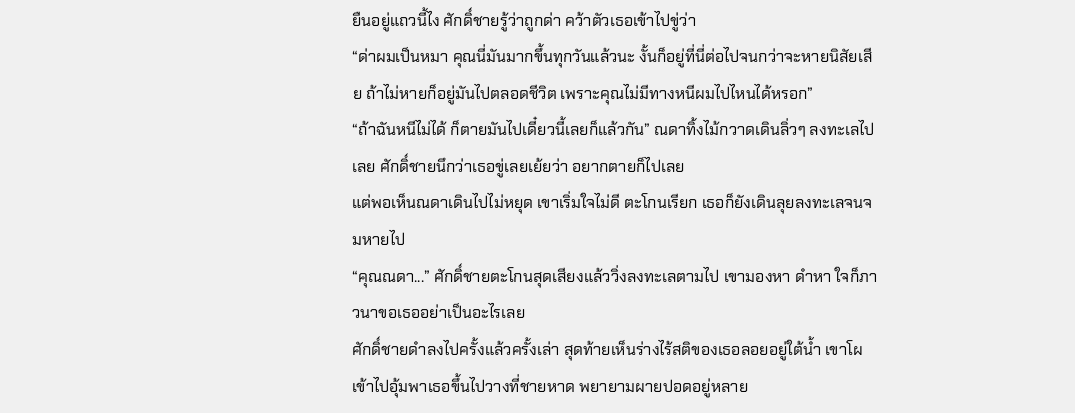ยืนอยู่แถวนี้ไง ศักดิ์ชายรู้ว่าถูกด่า คว้าตัวเธอเข้าไปขู่ว่า
“ด่าผมเป็นหมา คุณนี่มันมากขึ้นทุกวันแล้วนะ งั้นก็อยู่ที่นี่ต่อไปจนกว่าจะหายนิสัยเสีย ถ้าไม่หายก็อยู่มันไปตลอดชีวิต เพราะคุณไม่มีทางหนีผมไปไหนได้หรอก”
“ถ้าฉันหนีไม่ได้ ก็ตายมันไปเดี๋ยวนี้เลยก็แล้วกัน” ณดาทิ้งไม้กวาดเดินลิ่วๆ ลงทะเลไปเลย ศักดิ์ชายนึกว่าเธอขู่เลยเย้ยว่า อยากตายก็ไปเลย
แต่พอเห็นณดาเดินไปไม่หยุด เขาเริ่มใจไม่ดี ตะโกนเรียก เธอก็ยังเดินลุยลงทะเลจนจมหายไป
“คุณณดา...” ศักดิ์ชายตะโกนสุดเสียงแล้ววิ่งลงทะเลตามไป เขามองหา ดำหา ใจก็ภาวนาขอเธออย่าเป็นอะไรเลย
ศักดิ์ชายดำลงไปครั้งแล้วครั้งเล่า สุดท้ายเห็นร่างไร้สติของเธอลอยอยู่ใต้นํ้า เขาโผเข้าไปอุ้มพาเธอขึ้นไปวางที่ชายหาด พยายามผายปอดอยู่หลาย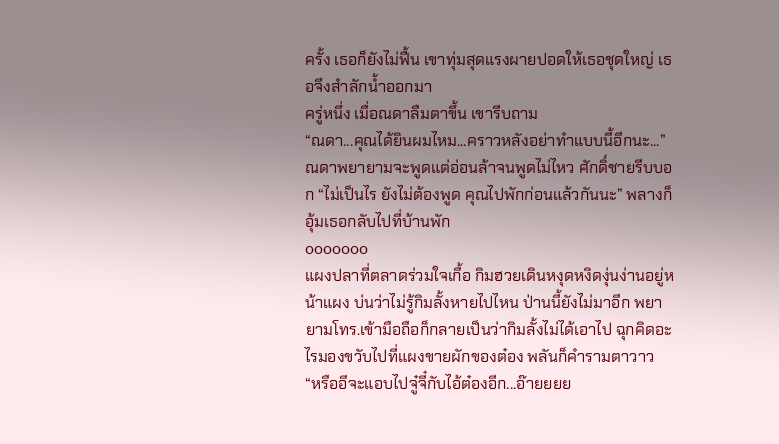ครั้ง เธอก็ยังไม่ฟื้น เขาทุ่มสุดแรงผายปอดให้เธอชุดใหญ่ เธอจึงสำลักนํ้าออกมา
ครู่หนึ่ง เมื่อณดาลืมตาขึ้น เขารีบถาม
“ณดา...คุณได้ยินผมไหม...คราวหลังอย่าทำแบบนี้อีกนะ...” ณดาพยายามจะพูดแต่อ่อนล้าจนพูดไม่ไหว ศักดิ์ชายรีบบอก “ไม่เป็นไร ยังไม่ต้องพูด คุณไปพักก่อนแล้วกันนะ” พลางก็อุ้มเธอกลับไปที่บ้านพัก
ooooooo
แผงปลาที่ตลาดร่วมใจเกื้อ กิมฮวยเดินหงุดหงิดงุ่นง่านอยู่หน้าแผง บ่นว่าไม่รู้กิมลั้งหายไปไหน ป่านนี้ยังไม่มาอีก พยายามโทร.เข้ามือถือก็กลายเป็นว่ากิมลั้งไม่ได้เอาไป ฉุกคิดอะไรมองขวับไปที่แผงขายผักของต๋อง พลันก็คำรามตาวาว
“หรืออีจะแอบไปจู๋จี๋กับไอ้ต๋องอีก...อ๊ายยยย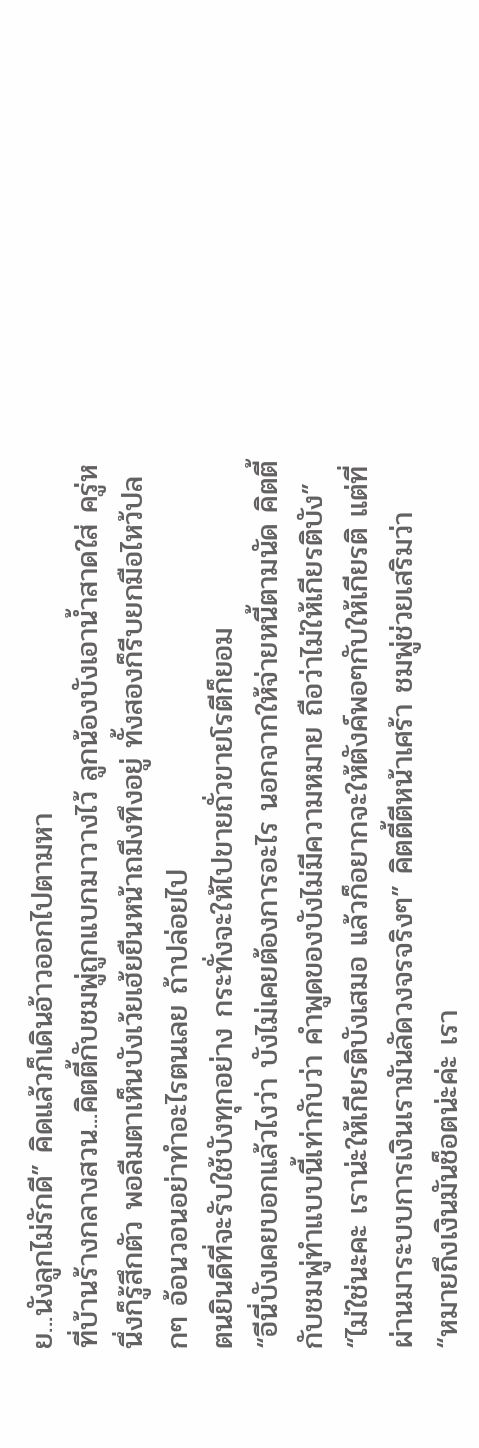ย...นังลูกไม่รักดี” คิดแล้วก็เดินอ้าวออกไปตามหา
ที่บ้านร้างกลางสวน...คิตตี้กับชมพู่ถูกแบกมาวางไว้ ลูกน้องบังเอานํ้าสาดใส่ ครู่หนึ่งก็รู้สึกตัว พอลืมตาเห็นบังเว้ยเฮ้ยยืนหน้าถมึงทึงอยู่ ทั้งสองก็รีบยกมือไหว้ปลกๆ อ้อนวอนอย่าทำอะไรตนเลย ถ้าปล่อยไป
ตนยินดีที่จะรับใช้บังทุกอย่าง กระทั่งจะให้ไปขายถั่วขายโรตีก็ยอม
“อีนี่บังเคยบอกแล้วไงว่า บังไม่เคยต้องการอะไร นอกจากให้จ่ายหนี้ตามนัด คิตตี้กับชมพู่ทำแบบนี้เท่ากับว่า คำพูดของบังไม่มีความหมาย ถือว่าไม่ให้เกียรติบัง”
“ไม่ใช่นะคะ เราน่ะให้เกียรติบังเสมอ แล้วก็อยากจะให้ตังค์พอๆกับให้เกียรติ แต่ที่ผ่านมาระบบการเงินเรามันลัดวงจรจริงๆ” คิตตี้ตีหน้าเศร้า ชมพู่ช่วยเสริมว่า
“หมายถึงเงินมันช็อตน่ะค่ะ เรา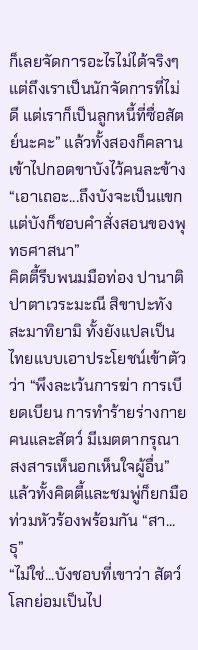ก็เลยจัดการอะไรไม่ได้จริงๆ แต่ถึงเราเป็นนักจัดการที่ไม่ดี แต่เราก็เป็นลูกหนี้ที่ซื่อสัตย์นะคะ” แล้วทั้งสองก็คลานเข้าไปกอดขาบังไว้คนละข้าง
“เอาเถอะ...ถึงบังจะเป็นแขกแต่บังก็ชอบคำสั่งสอนของพุทธศาสนา”
คิตตี้รีบพนมมือท่อง ปานาติปาตาเวระมะณี สิขาปะทังสะมาทิยามิ ทั้งยังแปลเป็นไทยแบบเอาประโยชน์เข้าตัวว่า “พึงละเว้นการฆ่า การเบียดเบียน การทำร้ายร่างกายคนและสัตว์ มีเมตตากรุณา สงสารเห็นอกเห็นใจผู้อื่น” แล้วทั้งคิตตี้และชมพู่ก็ยกมือท่วมหัวร้องพร้อมกัน “สา...ธุ”
“ไม่ใช่...บังชอบที่เขาว่า สัตว์โลกย่อมเป็นไป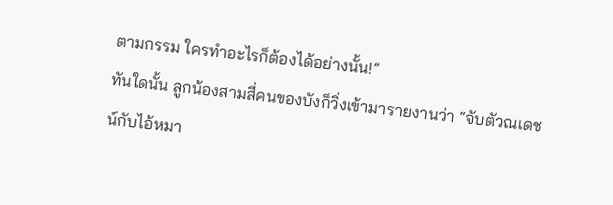ตามกรรม ใครทำอะไรก็ต้องได้อย่างนั้น!”
ทันใดนั้น ลูกน้องสามสี่คนของบังก็วิ่งเข้ามารายงานว่า “จับตัวณเดชน์กับไอ้หมา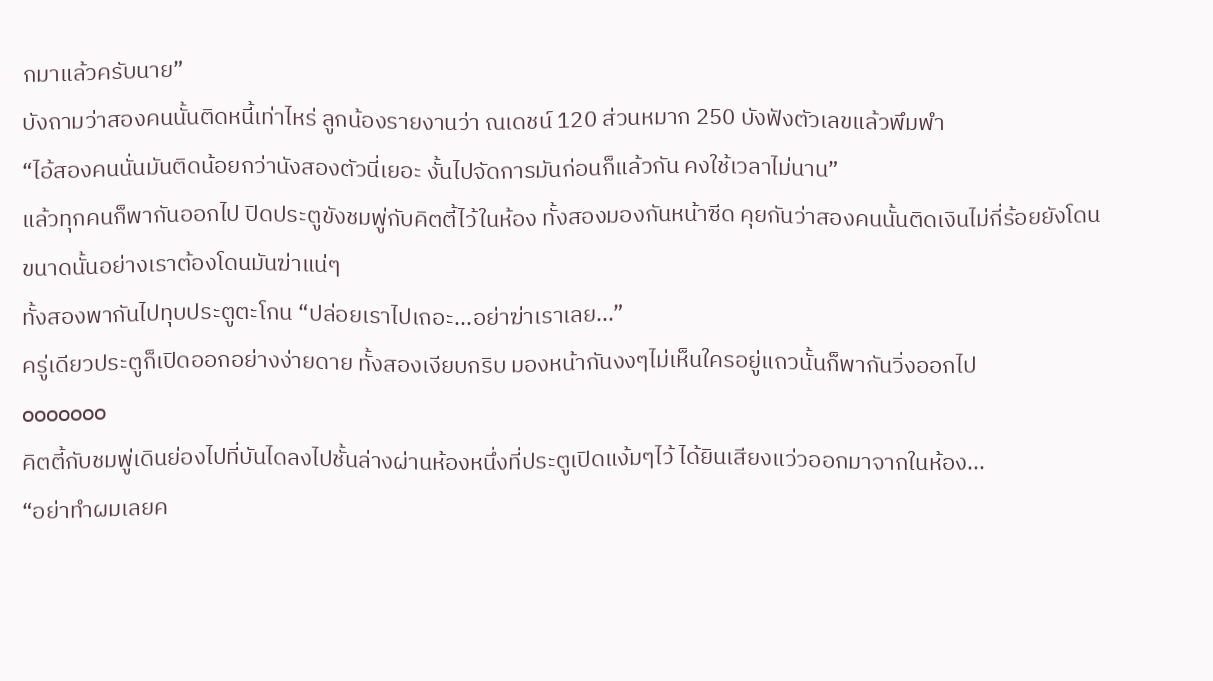กมาแล้วครับนาย”
บังถามว่าสองคนนั้นติดหนี้เท่าไหร่ ลูกน้องรายงานว่า ณเดชน์ 120 ส่วนหมาก 250 บังฟังตัวเลขแล้วพึมพำ
“ไอ้สองคนนั่นมันติดน้อยกว่านังสองตัวนี่เยอะ งั้นไปจัดการมันก่อนก็แล้วกัน คงใช้เวลาไม่นาน”
แล้วทุกคนก็พากันออกไป ปิดประตูขังชมพู่กับคิตตี้ไว้ในห้อง ทั้งสองมองกันหน้าซีด คุยกันว่าสองคนนั้นติดเงินไม่กี่ร้อยยังโดนขนาดนั้นอย่างเราต้องโดนมันฆ่าแน่ๆ
ทั้งสองพากันไปทุบประตูตะโกน “ปล่อยเราไปเถอะ...อย่าฆ่าเราเลย...”
ครู่เดียวประตูก็เปิดออกอย่างง่ายดาย ทั้งสองเงียบกริบ มองหน้ากันงงๆไม่เห็นใครอยู่แถวนั้นก็พากันวิ่งออกไป
ooooooo
คิตตี้กับชมพู่เดินย่องไปที่บันไดลงไปชั้นล่างผ่านห้องหนึ่งที่ประตูเปิดแง้มๆไว้ ได้ยินเสียงแว่วออกมาจากในห้อง...
“อย่าทำผมเลยค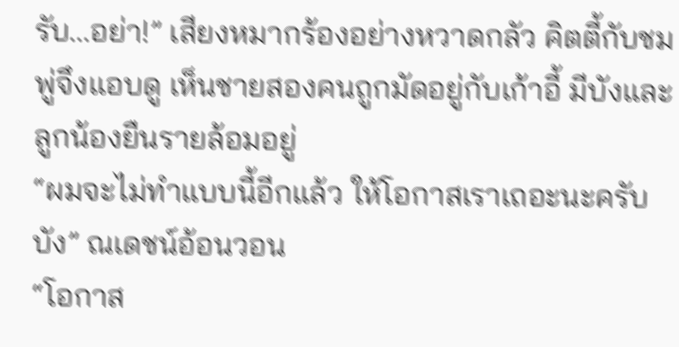รับ...อย่า!” เสียงหมากร้องอย่างหวาดกลัว คิตตี้กับชมพู่จึงแอบดู เห็นชายสองคนถูกมัดอยู่กับเก้าอี้ มีบังและลูกน้องยืนรายล้อมอยู่
“ผมจะไม่ทำแบบนี้อีกแล้ว ให้โอกาสเราเถอะนะครับบัง” ณเดชน์อ้อนวอน
“โอกาส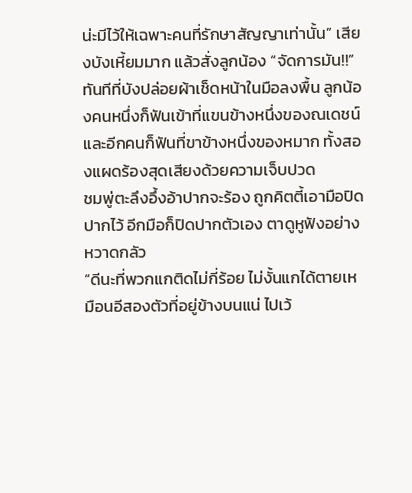น่ะมีไว้ให้เฉพาะคนที่รักษาสัญญาเท่านั้น” เสียงบังเหี้ยมมาก แล้วสั่งลูกน้อง “จัดการมัน!!”
ทันทีที่บังปล่อยผ้าเช็ดหน้าในมือลงพื้น ลูกน้องคนหนึ่งก็ฟันเข้าที่แขนข้างหนึ่งของณเดชน์ และอีกคนก็ฟันที่ขาข้างหนึ่งของหมาก ทั้งสองแผดร้องสุดเสียงด้วยความเจ็บปวด
ชมพู่ตะลึงอึ้งอ้าปากจะร้อง ถูกคิตตี้เอามือปิดปากไว้ อีกมือก็ปิดปากตัวเอง ตาดูหูฟังอย่างหวาดกลัว
“ดีนะที่พวกแกติดไม่กี่ร้อย ไม่งั้นแกได้ตายเหมือนอีสองตัวที่อยู่ข้างบนแน่ ไปเว้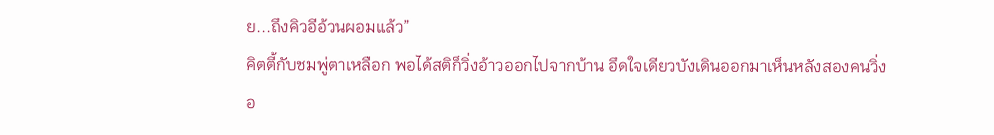ย...ถึงคิวอีอ้วนผอมแล้ว”
คิตตี้กับชมพู่ตาเหลือก พอได้สติก็วิ่งอ้าวออกไปจากบ้าน อึดใจเดียวบังเดินออกมาเห็นหลังสองคนวิ่ง
อ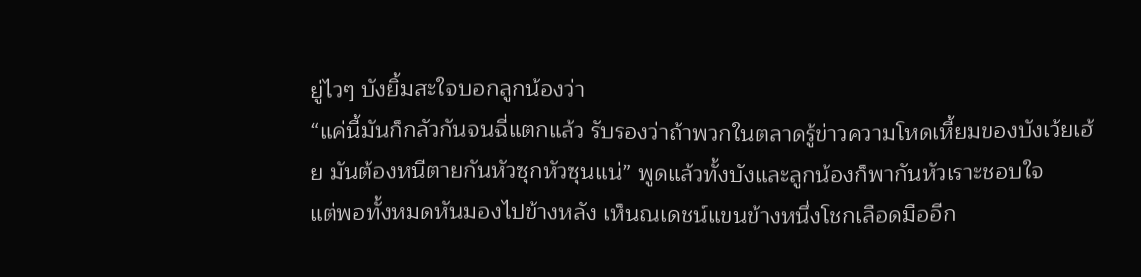ยู่ไวๆ บังยิ้มสะใจบอกลูกน้องว่า
“แค่นี้มันก็กลัวกันจนฉี่แตกแล้ว รับรองว่าถ้าพวกในตลาดรู้ข่าวความโหดเหี้ยมของบังเว้ยเฮ้ย มันต้องหนีตายกันหัวซุกหัวซุนแน่” พูดแล้วทั้งบังและลูกน้องก็พากันหัวเราะชอบใจ
แต่พอทั้งหมดหันมองไปข้างหลัง เห็นณเดชน์แขนข้างหนึ่งโชกเลือดมืออีก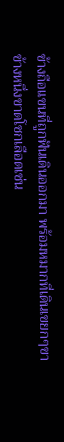ข้างถือแขนที่ถูกฟันเดินออกมา พร้อมหมากที่เดินเขยกๆขาข้างหนึ่งขาดโชกเลือดเช่น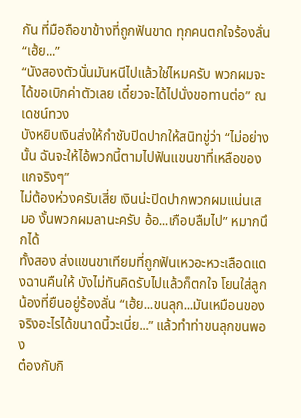กัน ที่มือถือขาข้างที่ถูกฟันขาด ทุกคนตกใจร้องลั่น
“เฮ้ย...”
“นังสองตัวนั่นมันหนีไปแล้วใช่ไหมครับ พวกผมจะได้ขอเบิกค่าตัวเลย เดี๋ยวจะได้ไปนั่งขอทานต่อ” ณเดชน์ทวง
บังหยิบเงินส่งให้กำชับปิดปากให้สนิทขู่ว่า “ไม่อย่างนั้น ฉันจะให้ไอ้พวกนี้ตามไปฟันแขนขาที่เหลือของแกจริงๆ”
ไม่ต้องห่วงครับเสี่ย เงินน่ะปิดปากพวกผมแน่นเสมอ งั้นพวกผมลานะครับ อ้อ...เกือบลืมไป” หมากนึกได้
ทั้งสอง ส่งแขนขาเทียมที่ถูกฟันเหวอะหวะเลือดแดงฉานคืนให้ บังไม่ทันคิดรับไปแล้วก็ตกใจ โยนใส่ลูกน้องที่ยืนอยู่ร้องลั่น “เฮ้ย...ขนลุก...มันเหมือนของจริงอะไรได้ขนาดนี้วะเนี่ย...” แล้วทำท่าขนลุกขนพอง
ต๋องกับกิ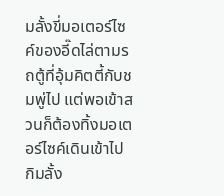มลั้งขี่มอเตอร์ไซค์ของอี๊ดไล่ตามรถตู้ที่อุ้มคิตตี้กับชมพู่ไป แต่พอเข้าสวนก็ต้องทิ้งมอเตอร์ไซค์เดินเข้าไป กิมลั้ง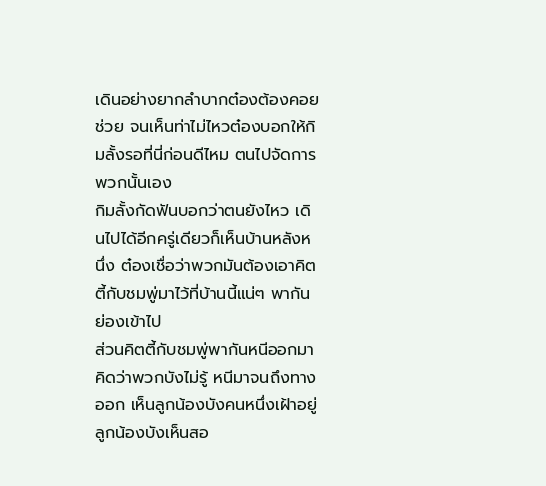เดินอย่างยากลำบากต๋องต้องคอยช่วย จนเห็นท่าไม่ไหวต๋องบอกให้กิมลั้งรอที่นี่ก่อนดีไหม ตนไปจัดการพวกนั้นเอง
กิมลั้งกัดฟันบอกว่าตนยังไหว เดินไปได้อีกครู่เดียวก็เห็นบ้านหลังหนึ่ง ต๋องเชื่อว่าพวกมันต้องเอาคิตตี้กับชมพู่มาไว้ที่บ้านนี้แน่ๆ พากันย่องเข้าไป
ส่วนคิตตี้กับชมพู่พากันหนีออกมาคิดว่าพวกบังไม่รู้ หนีมาจนถึงทางออก เห็นลูกน้องบังคนหนึ่งเฝ้าอยู่ ลูกน้องบังเห็นสอ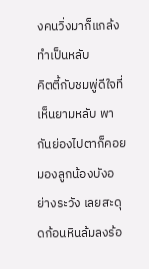งคนวิ่งมาก็แกล้งทำเป็นหลับ
คิตตี้กับชมพู่ดีใจที่เห็นยามหลับ พากันย่องไปตาก็คอยมองลูกน้องบังอย่างระวัง เลยสะดุดก้อนหินล้มลงร้อ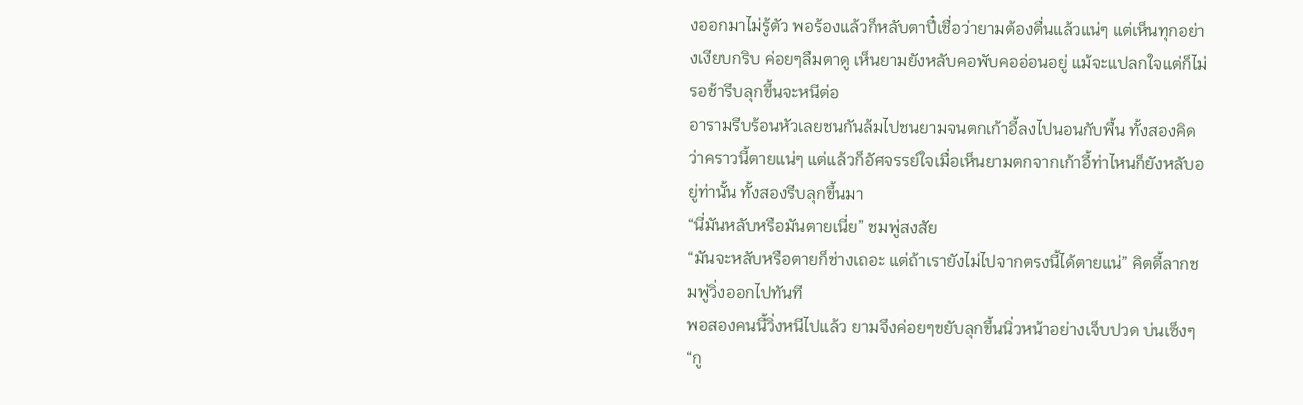งออกมาไม่รู้ตัว พอร้องแล้วก็หลับตาปี๋เชื่อว่ายามต้องตื่นแล้วแน่ๆ แต่เห็นทุกอย่างเงียบกริบ ค่อยๆลืมตาดู เห็นยามยังหลับคอพับคออ่อนอยู่ แม้จะแปลกใจแต่ก็ไม่รอช้ารีบลุกขึ้นจะหนีต่อ
อารามรีบร้อนหัวเลยชนกันล้มไปชนยามจนตกเก้าอี้ลงไปนอนกับพื้น ทั้งสองคิดว่าคราวนี้ตายแน่ๆ แต่แล้วก็อัศจรรย์ใจเมื่อเห็นยามตกจากเก้าอี้ท่าไหนก็ยังหลับอยู่ท่านั้น ทั้งสองรีบลุกขึ้นมา
“นี่มันหลับหรือมันตายเนี่ย” ชมพู่สงสัย
“มันจะหลับหรือตายก็ช่างเถอะ แต่ถ้าเรายังไม่ไปจากตรงนี้ได้ตายแน่” คิตตี้ลากชมพู่วิ่งออกไปทันที
พอสองคนนี้วิ่งหนีไปแล้ว ยามจึงค่อยๆขยับลุกขึ้นนิ่วหน้าอย่างเจ็บปวด บ่นเซ็งๆ
“กู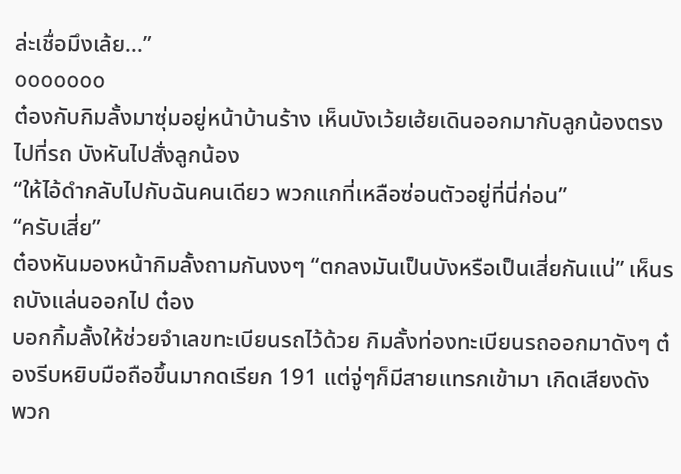ล่ะเชื่อมึงเล้ย...”
ooooooo
ต๋องกับกิมลั้งมาซุ่มอยู่หน้าบ้านร้าง เห็นบังเว้ยเฮ้ยเดินออกมากับลูกน้องตรงไปที่รถ บังหันไปสั่งลูกน้อง
“ให้ไอ้ดำกลับไปกับฉันคนเดียว พวกแกที่เหลือซ่อนตัวอยู่ที่นี่ก่อน”
“ครับเสี่ย”
ต๋องหันมองหน้ากิมลั้งถามกันงงๆ “ตกลงมันเป็นบังหรือเป็นเสี่ยกันแน่” เห็นรถบังแล่นออกไป ต๋อง
บอกกิ้มลั้งให้ช่วยจำเลขทะเบียนรถไว้ด้วย กิมลั้งท่องทะเบียนรถออกมาดังๆ ต๋องรีบหยิบมือถือขึ้นมากดเรียก 191 แต่จู่ๆก็มีสายแทรกเข้ามา เกิดเสียงดัง
พวก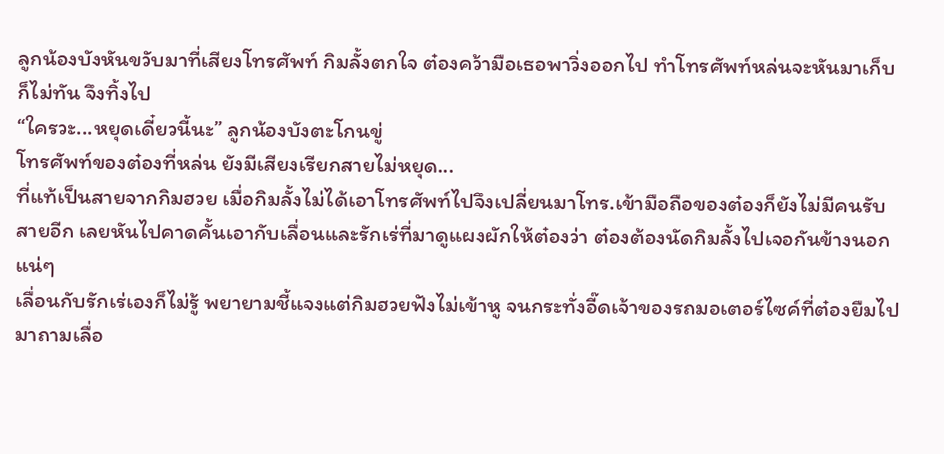ลูกน้องบังหันขวับมาที่เสียงโทรศัพท์ กิมลั้งตกใจ ต๋องคว้ามือเธอพาวิ่งออกไป ทำโทรศัพท์หล่นจะหันมาเก็บก็ไม่ทัน จึงทิ้งไป
“ใครวะ...หยุดเดี๋ยวนี้นะ” ลูกน้องบังตะโกนขู่
โทรศัพท์ของต๋องที่หล่น ยังมีเสียงเรียกสายไม่หยุด...
ที่แท้เป็นสายจากกิมฮวย เมื่อกิมลั้งไม่ได้เอาโทรศัพท์ไปจึงเปลี่ยนมาโทร.เข้ามือถือของต๋องก็ยังไม่มีคนรับสายอีก เลยหันไปคาดคั้นเอากับเลื่อนและรักเร่ที่มาดูแผงผักให้ต๋องว่า ต๋องต้องนัดกิมลั้งไปเจอกันข้างนอกแน่ๆ
เลื่อนกับรักเร่เองก็ไม่รู้ พยายามชี้แจงแต่กิมฮวยฟังไม่เข้าหู จนกระทั่งอี๊ดเจ้าของรถมอเตอร์ไซค์ที่ต๋องยืมไป มาถามเลื่อ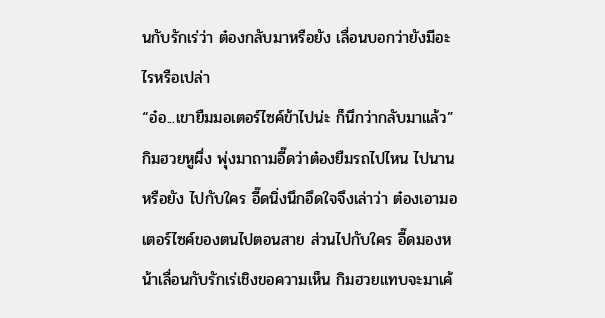นกับรักเร่ว่า ต๋องกลับมาหรือยัง เลื่อนบอกว่ายังมีอะไรหรือเปล่า
“อ๋อ...เขายืมมอเตอร์ไซค์ข้าไปน่ะ ก็นึกว่ากลับมาแล้ว”
กิมฮวยหูผึ่ง พุ่งมาถามอี๊ดว่าต๋องยืมรถไปไหน ไปนานหรือยัง ไปกับใคร อี๊ดนิ่งนึกอึดใจจึงเล่าว่า ต๋องเอามอเตอร์ไซค์ของตนไปตอนสาย ส่วนไปกับใคร อี๊ดมองหน้าเลื่อนกับรักเร่เชิงขอความเห็น กิมฮวยแทบจะมาเค้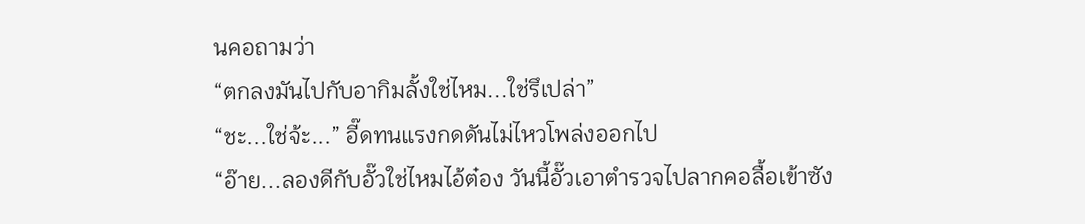นคอถามว่า
“ตกลงมันไปกับอากิมลั้งใช่ไหม...ใช่รึเปล่า”
“ชะ...ใช่จ้ะ...” อี๊ดทนแรงกดดันไม่ไหวโพล่งออกไป
“อ๊าย...ลองดีกับอั๊วใช่ไหมไอ้ต๋อง วันนี้อั๊วเอาตำรวจไปลากคอลื้อเข้าซัง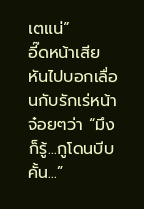เตแน่”
อี๊ดหน้าเสียหันไปบอกเลื่อนกับรักเร่หน้าจ๋อยๆว่า “มึงก็รู้...กูโดนบีบคั้น...”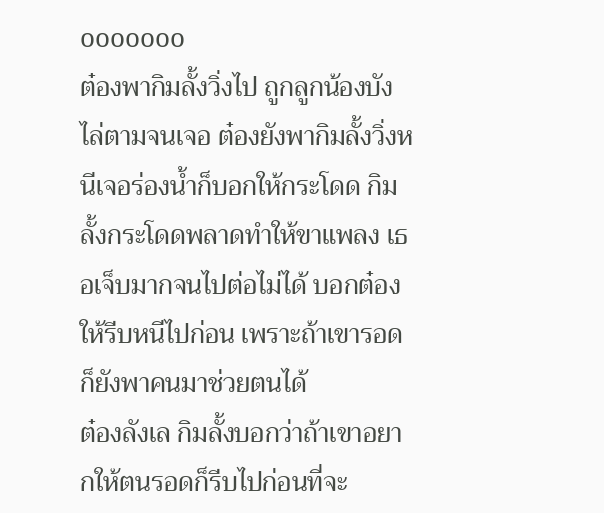ooooooo
ต๋องพากิมลั้งวิ่งไป ถูกลูกน้องบังไล่ตามจนเจอ ต๋องยังพากิมลั้งวิ่งหนีเจอร่องน้ำก็บอกให้กระโดด กิมลั้งกระโดดพลาดทำให้ขาแพลง เธอเจ็บมากจนไปต่อไม่ได้ บอกต๋องให้รีบหนีไปก่อน เพราะถ้าเขารอดก็ยังพาคนมาช่วยตนได้
ต๋องลังเล กิมลั้งบอกว่าถ้าเขาอยากให้ตนรอดก็รีบไปก่อนที่จะ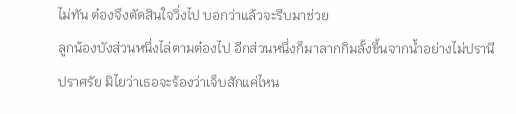ไม่ทัน ต๋องจึงตัดสินใจวิ่งไป บอกว่าแล้วจะรีบมาช่วย
ลูกน้องบังส่วนหนึ่งไล่ตามต๋องไป อีกส่วนหนึ่งก็มาลากกิมลั้งขึ้นจากน้ำอย่างไม่ปรานีปราศรัย มิไยว่าเธอจะร้องว่าเจ็บสักแค่ไหน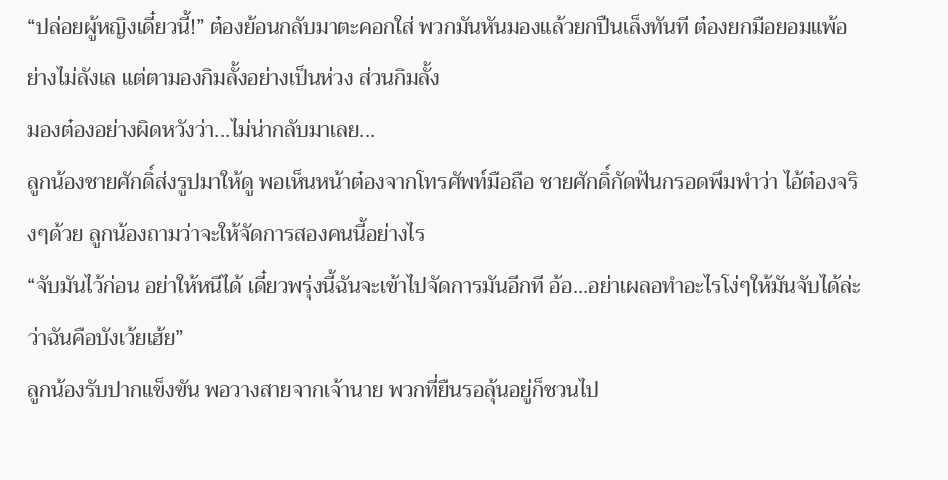“ปล่อยผู้หญิงเดี๋ยวนี้!” ต๋องย้อนกลับมาตะคอกใส่ พวกมันหันมองแล้วยกปืนเล็งทันที ต๋องยกมือยอมแพ้อย่างไม่ลังเล แต่ตามองกิมลั้งอย่างเป็นห่วง ส่วนกิมลั้ง
มองต๋องอย่างผิดหวังว่า...ไม่น่ากลับมาเลย...
ลูกน้องชายศักดิ์ส่งรูปมาให้ดู พอเห็นหน้าต๋องจากโทรศัพท์มือถือ ชายศักดิ์กัดฟันกรอดพึมพำว่า ไอ้ต๋องจริงๆด้วย ลูกน้องถามว่าจะให้จัดการสองคนนี้อย่างไร
“จับมันไว้ก่อน อย่าให้หนีได้ เดี๋ยวพรุ่งนี้ฉันจะเข้าไปจัดการมันอีกที อ้อ...อย่าเผลอทำอะไรโง่ๆให้มันจับได้ล่ะว่าฉันคือบังเว้ยเฮ้ย”
ลูกน้องรับปากแข็งขัน พอวางสายจากเจ้านาย พวกที่ยืนรอลุ้นอยู่ก็ชวนไป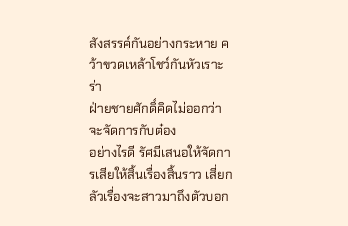สังสรรค์กันอย่างกระหาย คว้าขวดเหล้าโชว์กันหัวเราะร่า
ฝ่ายชายศักดิ์คิดไม่ออกว่าจะจัดการกับต๋อง
อย่างไรดี รัศมีเสนอให้จัดการเสียให้สิ้นเรื่องสิ้นราว เสี่ยกลัวเรื่องจะสาวมาถึงตัวบอก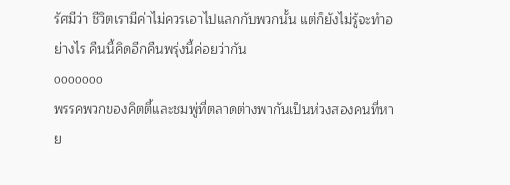รัศมีว่า ชีวิตเรามีค่าไม่ควรเอาไปแลกกับพวกนั้น แต่ก็ยังไม่รู้จะทำอย่างไร คืนนี้คิดอีกคืนพรุ่งนี้ค่อยว่ากัน
ooooooo
พรรคพวกของคิตตี้และชมพู่ที่ตลาดต่างพากันเป็นห่วงสองคนที่หาย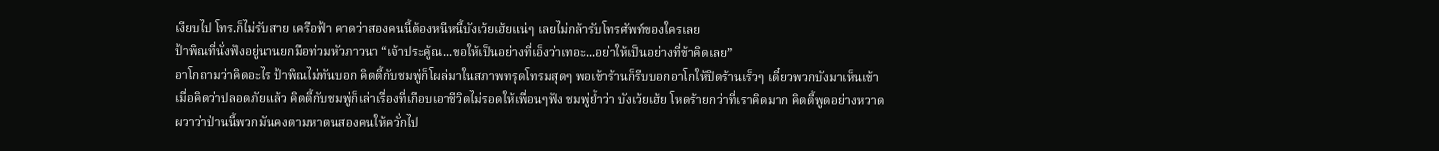เงียบไป โทร.ก็ไม่รับสาย เครือฟ้า คาดว่าสองคนนี้ต้องหนีหนี้บังเว้ยเฮ้ยแน่ๆ เลยไม่กล้ารับโทรศัพท์ของใครเลย
ป้าพิณที่นั่งฟังอยู่นานยกมือท่วมหัวภาวนา “เจ้าประคู้ณ...ขอให้เป็นอย่างที่เอ็งว่าเทอะ...อย่าให้เป็นอย่างที่ข้าคิดเลย”
อาโกถามว่าคิดอะไร ป้าพิณไม่ทันบอก คิตตี้กับชมพู่ก็โผล่มาในสภาพทรุดโทรมสุดๆ พอเข้าร้านก็รีบบอกอาโกให้ปิดร้านเร็วๆ เดี๋ยวพวกบังมาเห็นเข้า
เมื่อคิดว่าปลอดภัยแล้ว คิตตี้กับชมพู่ก็เล่าเรื่องที่เกือบเอาชีวิตไม่รอดให้เพื่อนๆฟัง ชมพู่ย้ำว่า บังเว้ยเฮ้ย โหดร้ายกว่าที่เราคิดมาก คิตตี้พูดอย่างหวาดผวาว่าป่านนี้พวกมันคงตามหาตนสองคนให้ควั่กไป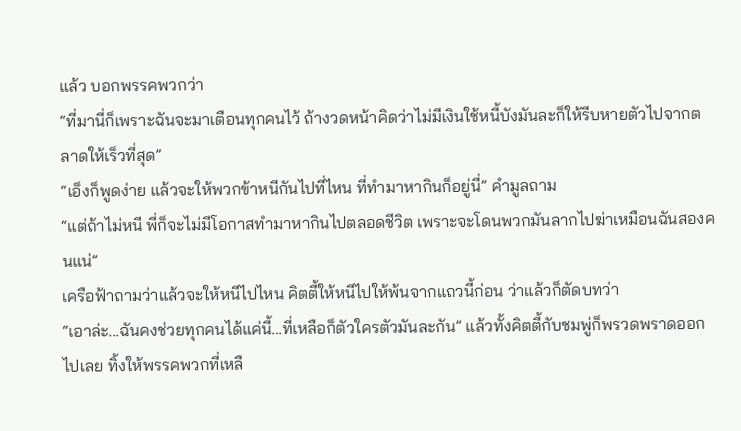แล้ว บอกพรรคพวกว่า
“ที่มานี่ก็เพราะฉันจะมาเตือนทุกคนไว้ ถ้างวดหน้าคิดว่าไม่มีเงินใช้หนี้บังมันละก็ให้รีบหายตัวไปจากตลาดให้เร็วที่สุด”
“เอ็งก็พูดง่าย แล้วจะให้พวกข้าหนีกันไปที่ไหน ที่ทำมาหากินก็อยู่นี่” คำมูลถาม
“แต่ถ้าไม่หนี พี่ก็จะไม่มีโอกาสทำมาหากินไปตลอดชีวิต เพราะจะโดนพวกมันลากไปฆ่าเหมือนฉันสองคนแน่”
เครือฟ้าถามว่าแล้วจะให้หนีไปไหน คิตตี้ให้หนีไปให้พ้นจากแถวนี้ก่อน ว่าแล้วก็ตัดบทว่า
“เอาล่ะ...ฉันคงช่วยทุกคนได้แค่นี้...ที่เหลือก็ตัวใครตัวมันละกัน” แล้วทั้งคิตตี้กับชมพู่ก็พรวดพราดออกไปเลย ทิ้งให้พรรคพวกที่เหลื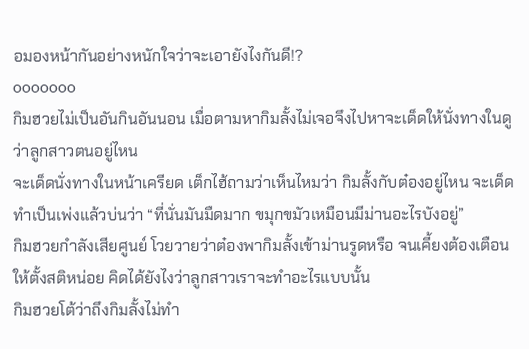อมองหน้ากันอย่างหนักใจว่าจะเอายังไงกันดี!?
ooooooo
กิมฮวยไม่เป็นอันกินอันนอน เมื่อตามหากิมลั้งไม่เจอจึงไปหาจะเด็ดให้นั่งทางในดูว่าลูกสาวตนอยู่ไหน
จะเด็ดนั่งทางในหน้าเครียด เต็กไฮ้ถามว่าเห็นไหมว่า กิมลั้งกับต๋องอยู่ไหน จะเด็ดทำเป็นเพ่งแล้วบ่นว่า “ที่นั่นมันมืดมาก ขมุกขมัวเหมือนมีม่านอะไรบังอยู่”
กิมฮวยกำลังเสียศูนย์ โวยวายว่าต๋องพากิมลั้งเข้าม่านรูดหรือ จนเคี้ยงต้องเตือนให้ตั้งสติหน่อย คิดได้ยังไงว่าลูกสาวเราจะทำอะไรแบบนั้น
กิมฮวยโต้ว่าถึงกิมลั้งไม่ทำ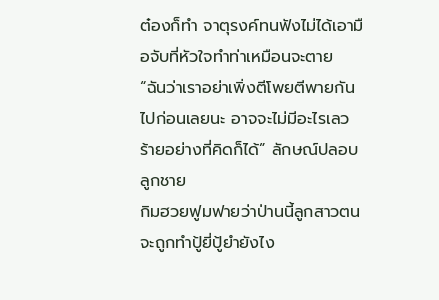ต๋องก็ทำ จาตุรงค์ทนฟังไม่ได้เอามือจับที่หัวใจทำท่าเหมือนจะตาย
“ฉันว่าเราอย่าเพิ่งตีโพยตีพายกันไปก่อนเลยนะ อาจจะไม่มีอะไรเลวร้ายอย่างที่คิดก็ได้” ลักษณ์ปลอบลูกชาย
กิมฮวยฟูมฟายว่าป่านนี้ลูกสาวตนจะถูกทำปู้ยี่ปู้ยำยังไง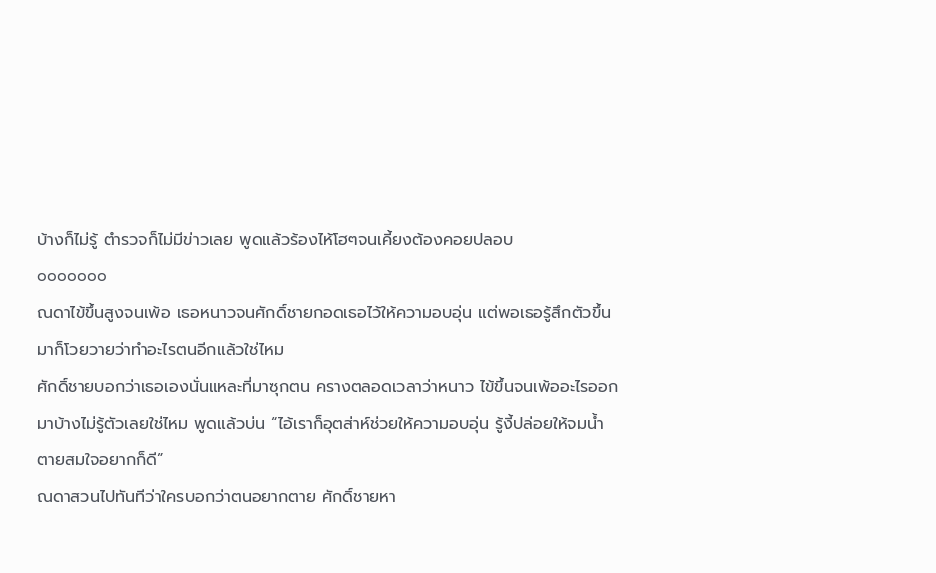บ้างก็ไม่รู้ ตำรวจก็ไม่มีข่าวเลย พูดแล้วร้องไห้โฮๆจนเคี้ยงต้องคอยปลอบ
ooooooo
ณดาไข้ขึ้นสูงจนเพ้อ เธอหนาวจนศักดิ์ชายกอดเธอไว้ให้ความอบอุ่น แต่พอเธอรู้สึกตัวขึ้นมาก็โวยวายว่าทำอะไรตนอีกแล้วใช่ไหม
ศักดิ์ชายบอกว่าเธอเองนั่นแหละที่มาซุกตน ครางตลอดเวลาว่าหนาว ไข้ขึ้นจนเพ้ออะไรออกมาบ้างไม่รู้ตัวเลยใช่ไหม พูดแล้วบ่น “ไอ้เราก็อุตส่าห์ช่วยให้ความอบอุ่น รู้งี้ปล่อยให้จมนํ้าตายสมใจอยากก็ดี”
ณดาสวนไปทันทีว่าใครบอกว่าตนอยากตาย ศักดิ์ชายหา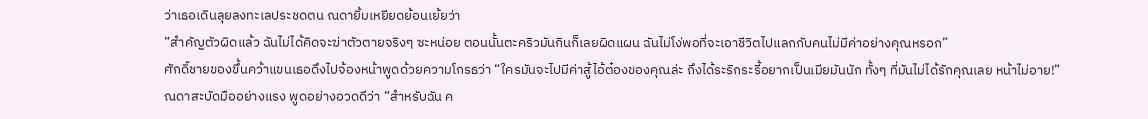ว่าเธอเดินลุยลงทะเลประชดตน ณดายิ้มเหยียดย้อนเย้ยว่า
“สำคัญตัวผิดแล้ว ฉันไม่ได้คิดจะฆ่าตัวตายจริงๆ ซะหน่อย ตอนนั้นตะคริวมันกินก็เลยผิดแผน ฉันไม่โง่พอที่จะเอาชีวิตไปแลกกับคนไม่มีค่าอย่างคุณหรอก”
ศักดิ์ชายของขึ้นคว้าแขนเธอดึงไปจ้องหน้าพูดด้วยความโกรธว่า “ใครมันจะไปมีค่าสู้ไอ้ต๋องของคุณล่ะ ถึงได้ระริกระรี้อยากเป็นเมียมันนัก ทั้งๆ ที่มันไม่ได้รักคุณเลย หน้าไม่อาย!”
ณดาสะบัดมืออย่างแรง พูดอย่างอวดดีว่า “สำหรับฉัน ค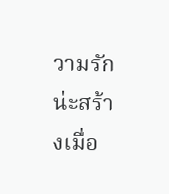วามรักน่ะสร้างเมื่อ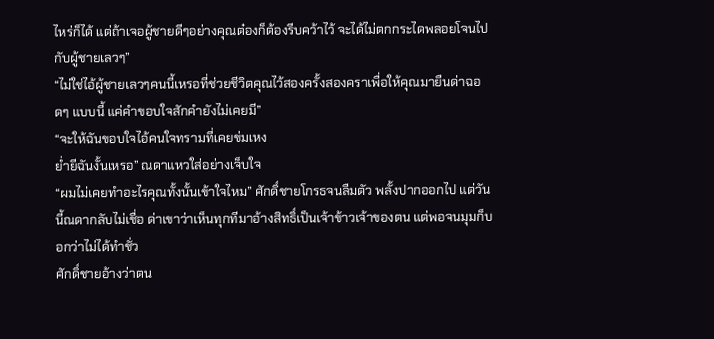ไหร่ก็ได้ แต่ถ้าเจอผู้ชายดีๆอย่างคุณต๋องก็ต้องรีบคว้าไว้ จะได้ไม่ตกกระไดพลอยโจนไปกับผู้ชายเลวๆ”
“ไม่ใช่ไอ้ผู้ชายเลวๆคนนี้เหรอที่ช่วยชีวิตคุณไว้สองครั้งสองคราเพื่อให้คุณมายืนด่าฉอดๆ แบบนี้ แค่คำขอบใจสักคำยังไม่เคยมี”
“จะให้ฉันขอบใจไอ้คนใจทรามที่เคยข่มเหง
ยํ่ายีฉันงั้นเหรอ” ณดาแหวใส่อย่างเจ็บใจ
“ผมไม่เคยทำอะไรคุณทั้งนั้นเข้าใจไหม” ศักดิ์ชายโกรธจนลืมตัว พลั้งปากออกไป แต่วันนี้ณดากลับไม่เชื่อ ด่าเขาว่าเห็นทุกทีมาอ้างสิทธิ์เป็นเจ้าข้าวเจ้าของตน แต่พอจนมุมก็บอกว่าไม่ได้ทำชั่ว
ศักดิ์ชายอ้างว่าตน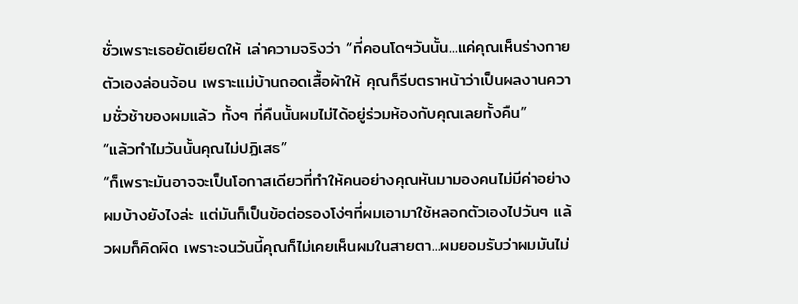ชั่วเพราะเธอยัดเยียดให้ เล่าความจริงว่า “ที่คอนโดฯวันนั้น...แค่คุณเห็นร่างกายตัวเองล่อนจ้อน เพราะแม่บ้านถอดเสื้อผ้าให้ คุณก็รีบตราหน้าว่าเป็นผลงานความชั่วช้าของผมแล้ว ทั้งๆ ที่คืนนั้นผมไม่ได้อยู่ร่วมห้องกับคุณเลยทั้งคืน”
“แล้วทำไมวันนั้นคุณไม่ปฏิเสธ”
“ก็เพราะมันอาจจะเป็นโอกาสเดียวที่ทำให้คนอย่างคุณหันมามองคนไม่มีค่าอย่างผมบ้างยังไงล่ะ แต่มันก็เป็นข้อต่อรองโง่ๆที่ผมเอามาใช้หลอกตัวเองไปวันๆ แล้วผมก็คิดผิด เพราะจนวันนี้คุณก็ไม่เคยเห็นผมในสายตา...ผมยอมรับว่าผมมันไม่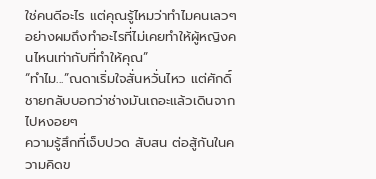ใช่คนดีอะไร แต่คุณรู้ไหมว่าทำไมคนเลวๆอย่างผมถึงทำอะไรที่ไม่เคยทำให้ผู้หญิงคนไหนเท่ากับที่ทำให้คุณ”
“ทำไม...”ณดาเริ่มใจสั่นหวั่นไหว แต่ศักดิ์ชายกลับบอกว่าช่างมันเถอะแล้วเดินจากไปหงอยๆ
ความรู้สึกที่เจ็บปวด สับสน ต่อสู้กันในความคิดข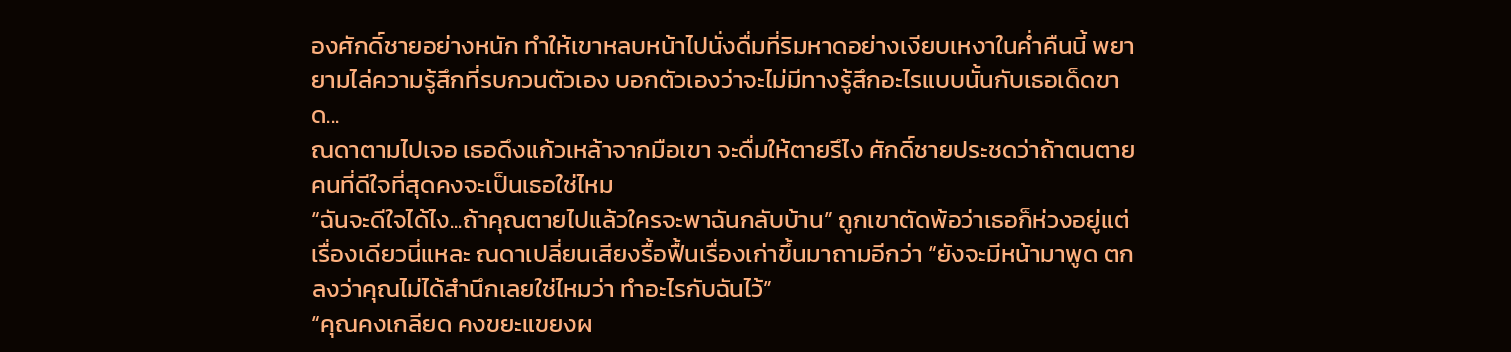องศักดิ์ชายอย่างหนัก ทำให้เขาหลบหน้าไปนั่งดื่มที่ริมหาดอย่างเงียบเหงาในคํ่าคืนนี้ พยายามไล่ความรู้สึกที่รบกวนตัวเอง บอกตัวเองว่าจะไม่มีทางรู้สึกอะไรแบบนั้นกับเธอเด็ดขาด...
ณดาตามไปเจอ เธอดึงแก้วเหล้าจากมือเขา จะดื่มให้ตายรึไง ศักดิ์ชายประชดว่าถ้าตนตายคนที่ดีใจที่สุดคงจะเป็นเธอใช่ไหม
“ฉันจะดีใจได้ไง...ถ้าคุณตายไปแล้วใครจะพาฉันกลับบ้าน” ถูกเขาตัดพ้อว่าเธอก็ห่วงอยู่แต่เรื่องเดียวนี่แหละ ณดาเปลี่ยนเสียงรื้อฟื้นเรื่องเก่าขึ้นมาถามอีกว่า “ยังจะมีหน้ามาพูด ตกลงว่าคุณไม่ได้สำนึกเลยใช่ไหมว่า ทำอะไรกับฉันไว้”
“คุณคงเกลียด คงขยะแขยงผ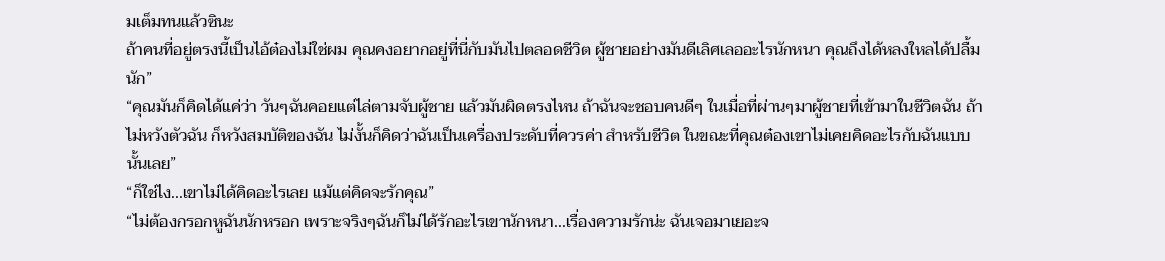มเต็มทนแล้วซินะ
ถ้าคนที่อยู่ตรงนี้เป็นไอ้ต๋องไม่ใช่ผม คุณคงอยากอยู่ที่นี่กับมันไปตลอดชีวิต ผู้ชายอย่างมันดีเลิศเลออะไรนักหนา คุณถึงได้หลงใหลได้ปลื้มนัก”
“คุณมันก็คิดได้แค่ว่า วันๆฉันคอยแต่ไล่ตามจับผู้ชาย แล้วมันผิดตรงไหน ถ้าฉันจะชอบคนดีๆ ในเมื่อที่ผ่านๆมาผู้ชายที่เข้ามาในชีวิตฉัน ถ้าไม่หวังตัวฉัน ก็หวังสมบัติของฉัน ไม่งั้นก็คิดว่าฉันเป็นเครื่องประดับที่ควรค่า สำหรับชีวิต ในขณะที่คุณต๋องเขาไม่เคยคิดอะไรกับฉันแบบนั้นเลย”
“ก็ใช่ไง...เขาไม่ได้คิดอะไรเลย แม้แต่คิดจะรักคุณ”
“ไม่ต้องกรอกหูฉันนักหรอก เพราะจริงๆฉันก็ไม่ได้รักอะไรเขานักหนา...เรื่องความรักน่ะ ฉันเจอมาเยอะจ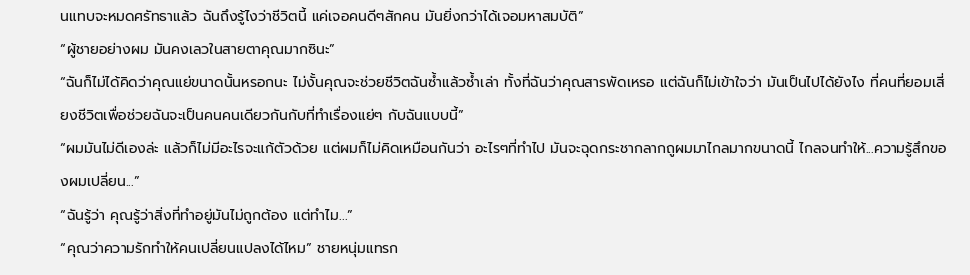นแทบจะหมดศรัทธาแล้ว ฉันถึงรู้ไงว่าชีวิตนี้ แค่เจอคนดีๆสักคน มันยิ่งกว่าได้เจอมหาสมบัติ”
“ผู้ชายอย่างผม มันคงเลวในสายตาคุณมากซินะ”
“ฉันก็ไม่ได้คิดว่าคุณแย่ขนาดนั้นหรอกนะ ไม่งั้นคุณจะช่วยชีวิตฉันซํ้าแล้วซํ้าเล่า ทั้งที่ฉันว่าคุณสารพัดเหรอ แต่ฉันก็ไม่เข้าใจว่า มันเป็นไปได้ยังไง ที่คนที่ยอมเสี่ยงชีวิตเพื่อช่วยฉันจะเป็นคนคนเดียวกันกับที่ทำเรื่องแย่ๆ กับฉันแบบนี้”
“ผมมันไม่ดีเองล่ะ แล้วก็ไม่มีอะไรจะแก้ตัวด้วย แต่ผมก็ไม่คิดเหมือนกันว่า อะไรๆที่ทำไป มันจะฉุดกระชากลากถูผมมาไกลมากขนาดนี้ ไกลจนทำให้...ความรู้สึกของผมเปลี่ยน...”
“ฉันรู้ว่า คุณรู้ว่าสิ่งที่ทำอยู่มันไม่ถูกต้อง แต่ทำไม...”
“คุณว่าความรักทำให้คนเปลี่ยนแปลงได้ไหม” ชายหนุ่มแทรก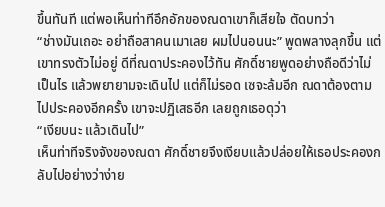ขึ้นทันที แต่พอเห็นท่าทีอึกอักของณดาเขาก็เสียใจ ตัดบทว่า
“ช่างมันเถอะ อย่าถือสาคนเมาเลย ผมไปนอนนะ” พูดพลางลุกขึ้น แต่เขาทรงตัวไม่อยู่ ดีที่ณดาประคองไว้ทัน ศักดิ์ชายพูดอย่างถือดีว่าไม่เป็นไร แล้วพยายามจะเดินไป แต่ก็ไม่รอด เซจะล้มอีก ณดาต้องตามไปประคองอีกครั้ง เขาจะปฏิเสธอีก เลยถูกเธอดุว่า
“เงียบนะ แล้วเดินไป”
เห็นท่าทีจริงจังของณดา ศักดิ์ชายจึงเงียบแล้วปล่อยให้เธอประคองกลับไปอย่างว่าง่าย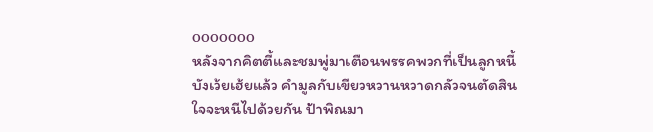ooooooo
หลังจากคิตตี้และชมพู่มาเตือนพรรคพวกที่เป็นลูกหนี้บังเว้ยเฮ้ยแล้ว คำมูลกับเขียวหวานหวาดกลัวจนตัดสินใจจะหนีไปด้วยกัน ป้าพิณมา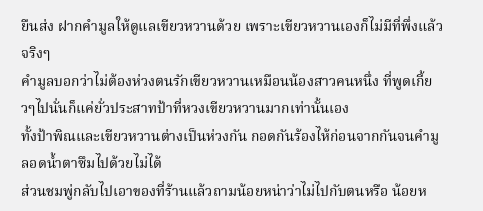ยืนส่ง ฝากคำมูลให้ดูแลเขียวหวานด้วย เพราะเขียวหวานเองก็ไม่มีที่พึ่งแล้วจริงๆ
คำมูลบอกว่าไม่ต้องห่วงตนรักเขียวหวานเหมือนน้องสาวคนหนึ่ง ที่พูดเกี้ยวๆไปนั่นก็แค่ยั่วประสาทป้าที่หวงเขียวหวานมากเท่านั้นเอง
ทั้งป้าพิณและเขียวหวานต่างเป็นห่วงกัน กอดกันร้องไห้ก่อนจากกันจนคำมูลอดนํ้าตาซึมไปด้วยไม่ได้
ส่วนชมพู่กลับไปเอาของที่ร้านแล้วถามน้อยหน่าว่าไม่ไปกับตนหรือ น้อยห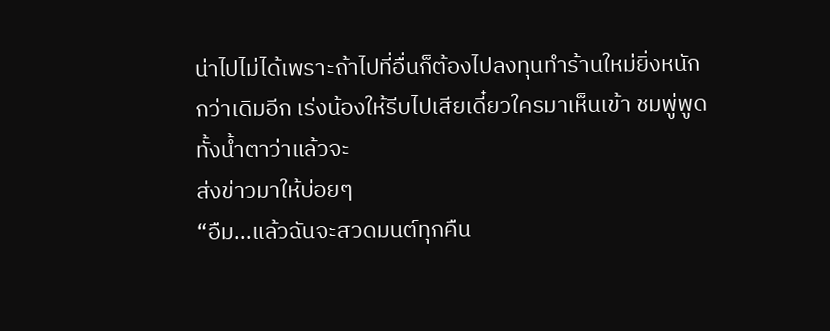น่าไปไม่ได้เพราะถ้าไปที่อื่นก็ต้องไปลงทุนทำร้านใหม่ยิ่งหนักกว่าเดิมอีก เร่งน้องให้รีบไปเสียเดี๋ยวใครมาเห็นเข้า ชมพู่พูดทั้งน้ำตาว่าแล้วจะ
ส่งข่าวมาให้บ่อยๆ
“อืม...แล้วฉันจะสวดมนต์ทุกคืน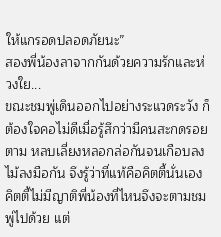ให้แกรอดปลอดภัยนะ”
สองพี่น้องลาจากกันด้วยความรักและห่วงใย...
ขณะชมพู่เดินออกไปอย่างระแวดระวัง ก็ต้องใจคอไม่ดีเมื่อรู้สึกว่ามีคนสะกดรอยตาม หลบเลี่ยงหลอกล่อกันจนเกือบลงไม้ลงมือกัน จึงรู้ว่าที่แท้คือคิตตี้นั่นเอง
คิตตี้ไม่มีญาติพี่น้องที่ไหนจึงจะตามชมพู่ไปด้วย แต่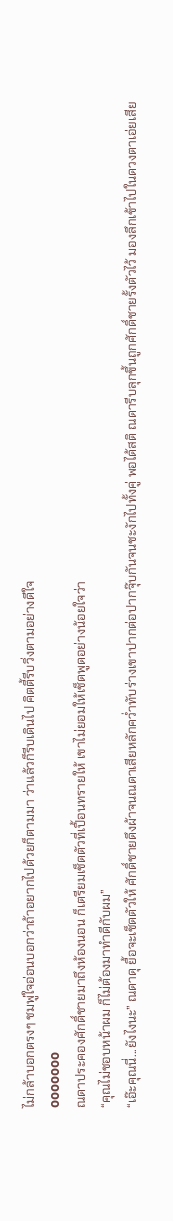ไม่กล้าบอกตรงๆ ชมพู่ใจอ่อนบอกว่าถ้าอยากไปด้วยก็ตามมา ว่าแล้วก็รีบเดินไป คิตตี้รีบวิ่งตามอย่างดีใจ
ooooooo
ณดาประคองศักดิ์ชายมาถึงห้องนอน ก็เตรียมเช็ดตัวที่เปื้อนทรายให้ เขาไม่ยอมให้เช็ดพูดอย่างน้อยใจว่า
“คุณไม่ชอบหน้าผม ก็ไม่ต้องมาทำดีกับผม”
“เอ๊ะคุณนี่...ยังไงนะ” ณดาดุ ยื้อจะเช็ดตัวให้ ศักดิ์ชายดึงผ้าจนณดาเสียหลักคว่ำทับร่างเขาปากต่อปากจุ๊บกันจนชะงักไปทั้งคู่ พอได้สติ ณดารีบลุกขึ้นถูกศักดิ์ชายรั้งตัวไว้ มองลึกเข้าไปในดวงตาเอ่ยเสีย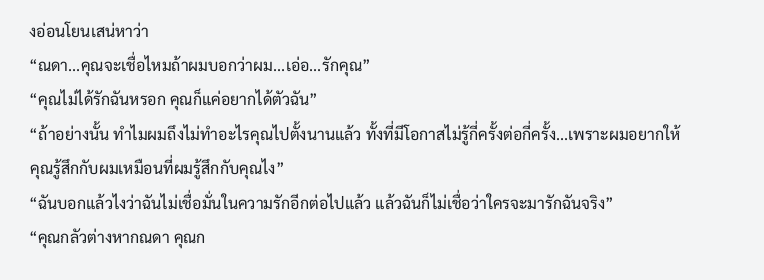งอ่อนโยนเสน่หาว่า
“ณดา...คุณจะเชื่อไหมถ้าผมบอกว่าผม...เอ่อ...รักคุณ”
“คุณไม่ได้รักฉันหรอก คุณก็แค่อยากได้ตัวฉัน”
“ถ้าอย่างนั้น ทำไมผมถึงไม่ทำอะไรคุณไปตั้งนานแล้ว ทั้งที่มีโอกาสไม่รู้กี่ครั้งต่อกี่ครั้ง...เพราะผมอยากให้คุณรู้สึกกับผมเหมือนที่ผมรู้สึกกับคุณไง”
“ฉันบอกแล้วไงว่าฉันไม่เชื่อมั่นในความรักอีกต่อไปแล้ว แล้วฉันก็ไม่เชื่อว่าใครจะมารักฉันจริง”
“คุณกลัวต่างหากณดา คุณก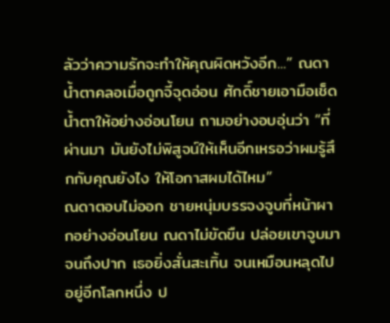ลัวว่าความรักจะทำให้คุณผิดหวังอีก...” ณดาน้ำตาคลอเมื่อถูกจี้จุดอ่อน ศักดิ์ชายเอามือเช็ดน้ำตาให้อย่างอ่อนโยน ถามอย่างอบอุ่นว่า “ที่
ผ่านมา มันยังไม่พิสูจน์ให้เห็นอีกเหรอว่าผมรู้สึกกับคุณยังไง ให้โอกาสผมได้ไหม”
ณดาตอบไม่ออก ชายหนุ่มบรรจงจูบที่หน้าผากอย่างอ่อนโยน ณดาไม่ขัดขืน ปล่อยเขาจูบมาจนถึงปาก เธอยิ่งสั่นสะเทิ้น จนเหมือนหลุดไปอยู่อีกโลกหนึ่ง ป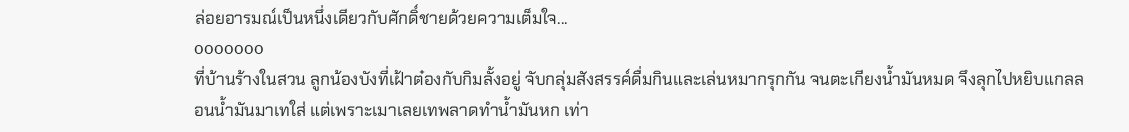ล่อยอารมณ์เป็นหนึ่งเดียวกับศักดิ์ชายด้วยความเต็มใจ...
ooooooo
ที่บ้านร้างในสวน ลูกน้องบังที่เฝ้าต๋องกับกิมลั้งอยู่ จับกลุ่มสังสรรค์ดื่มกินและเล่นหมากรุกกัน จนตะเกียงน้ำมันหมด จึงลุกไปหยิบแกลลอนน้ำมันมาเทใส่ แต่เพราะเมาเลยเทพลาดทำน้ำมันหก เท่า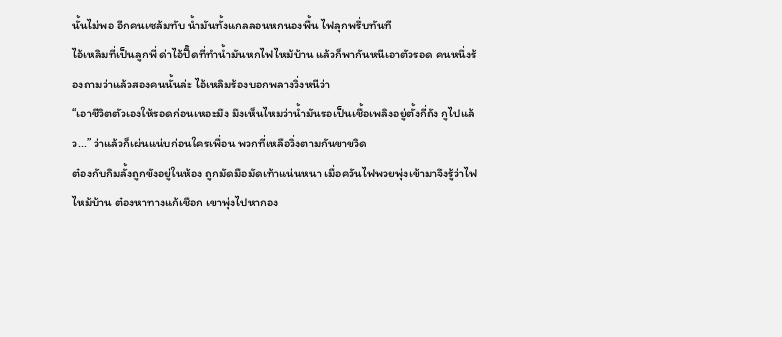นั้นไม่พอ อีกคนเซล้มทับ น้ำมันทั้งแกลลอนหกนองพื้น ไฟลุกพรึ่บทันที
ไอ้เหลิมที่เป็นลูกพี่ ด่าไอ้ปื๊ดที่ทำน้ำมันหกไฟไหม้บ้าน แล้วก็พากันหนีเอาตัวรอด คนหนึ่งร้องถามว่าแล้วสองคนนั้นล่ะ ไอ้เหลิมร้องบอกพลางวิ่งหนีว่า
“เอาชีวิตตัวเองให้รอดก่อนเหอะมึง มึงเห็นไหมว่าน้ำมันรอเป็นเชื้อเพลิงอยู่ตั้งกี่ถัง กูไปแล้ว...” ว่าแล้วก็เผ่นแน่บก่อนใครเพื่อน พวกที่เหลือวิ่งตามกันขาขวิด
ต๋องกับกิมลั้งถูกขังอยู่ในห้อง ถูกมัดมือมัดเท้าแน่นหนา เมื่อควันไฟพวยพุ่งเข้ามาจึงรู้ว่าไฟไหม้บ้าน ต๋องหาทางแก้เชือก เขาพุ่งไปหากอง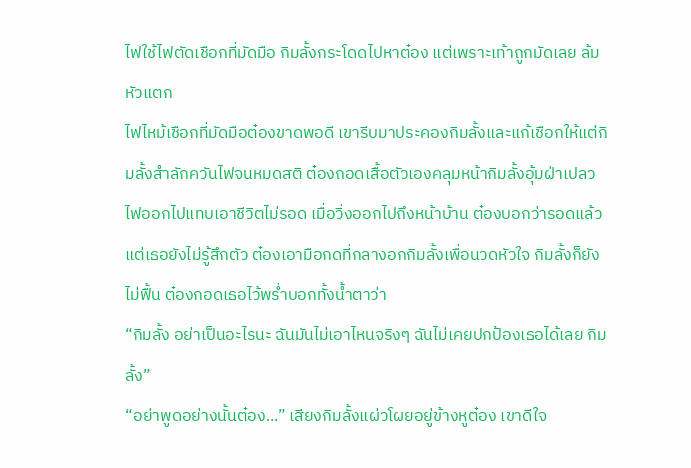ไฟใช้ไฟตัดเชือกที่มัดมือ กิมลั้งกระโดดไปหาต๋อง แต่เพราะเท้าถูกมัดเลย ล้มหัวแตก
ไฟไหม้เชือกที่มัดมือต๋องขาดพอดี เขารีบมาประคองกิมลั้งและแก้เชือกให้แต่กิมลั้งสำลักควันไฟจนหมดสติ ต๋องถอดเสื้อตัวเองคลุมหน้ากิมลั้งอุ้มฝ่าเปลวไฟออกไปแทบเอาชีวิตไม่รอด เมื่อวิ่งออกไปถึงหน้าบ้าน ต๋องบอกว่ารอดแล้ว แต่เธอยังไม่รู้สึกตัว ต๋องเอามือกดที่กลางอกกิมลั้งเพื่อนวดหัวใจ กิมลั้งก็ยังไม่ฟื้น ต๋องกอดเธอไว้พร่ำบอกทั้งน้ำตาว่า
“กิมลั้ง อย่าเป็นอะไรนะ ฉันมันไม่เอาไหนจริงๆ ฉันไม่เคยปกป้องเธอได้เลย กิมลั้ง”
“อย่าพูดอย่างนั้นต๋อง...” เสียงกิมลั้งแผ่วโผยอยู่ข้างหูต๋อง เขาดีใจ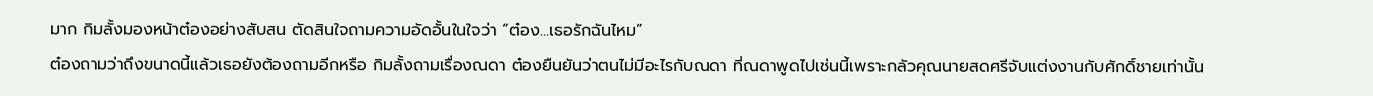มาก กิมลั้งมองหน้าต๋องอย่างสับสน ตัดสินใจถามความอัดอั้นในใจว่า “ต๋อง...เธอรักฉันไหม”
ต๋องถามว่าถึงขนาดนี้แล้วเธอยังต้องถามอีกหรือ กิมลั้งถามเรื่องณดา ต๋องยืนยันว่าตนไม่มีอะไรกับณดา ที่ณดาพูดไปเช่นนี้เพราะกลัวคุณนายสดศรีจับแต่งงานกับศักดิ์ชายเท่านั้น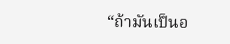“ถ้ามันเป็นอ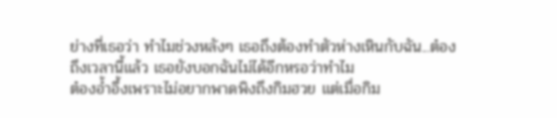ย่างที่เธอว่า ทำไมช่วงหลังๆ เธอถึงต้องทำตัวห่างเหินกับฉัน...ต๋อง ถึงเวลานี้แล้ว เธอยังบอกฉันไม่ได้อีกหรอว่าทำไม
ต๋องอ้ำอึ้งเพราะไม่อยากพาดพิงถึงกิมฮวย แต่เมื่อกิม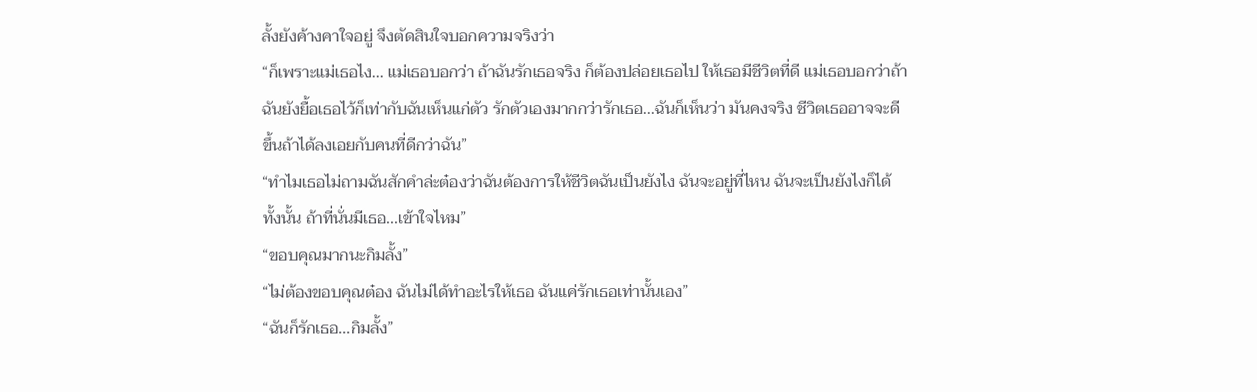ลั้งยังค้างคาใจอยู่ จึงตัดสินใจบอกความจริงว่า
“ก็เพราะแม่เธอไง... แม่เธอบอกว่า ถ้าฉันรักเธอจริง ก็ต้องปล่อยเธอไป ให้เธอมีชีวิตที่ดี แม่เธอบอกว่าถ้าฉันยังยื้อเธอไว้ก็เท่ากับฉันเห็นแก่ตัว รักตัวเองมากกว่ารักเธอ...ฉันก็เห็นว่า มันคงจริง ชีวิตเธออาจจะดีขึ้นถ้าได้ลงเอยกับคนที่ดีกว่าฉัน”
“ทำไมเธอไม่ถามฉันสักคำล่ะต๋องว่าฉันต้องการให้ชีวิตฉันเป็นยังไง ฉันจะอยู่ที่ไหน ฉันจะเป็นยังไงก็ได้ทั้งนั้น ถ้าที่นั่นมีเธอ...เข้าใจไหม”
“ขอบคุณมากนะกิมลั้ง”
“ไม่ต้องขอบคุณต๋อง ฉันไม่ได้ทำอะไรให้เธอ ฉันแค่รักเธอเท่านั้นเอง”
“ฉันก็รักเธอ...กิมลั้ง”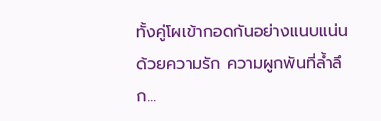ทั้งคู่โผเข้ากอดกันอย่างแนบแน่น ด้วยความรัก ความผูกพันที่ล้ำลึก...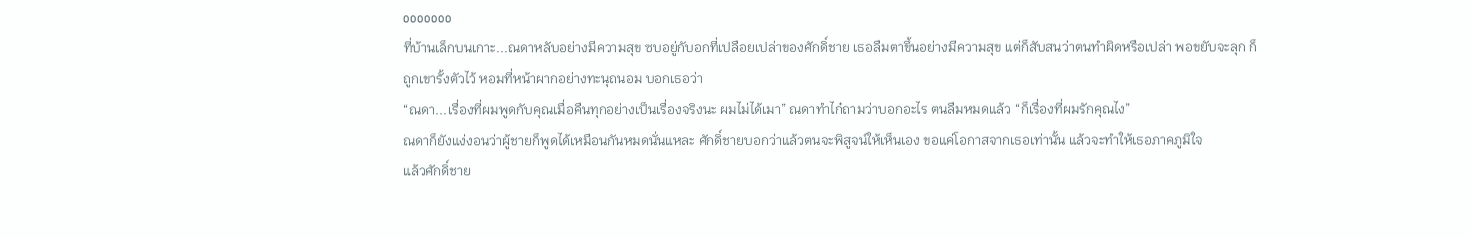ooooooo
ที่บ้านเล็กบนเกาะ...ณดาหลับอย่างมีความสุข ซบอยู่กับอกที่เปลือยเปล่าของศักดิ์ชาย เธอลืมตาขึ้นอย่างมีความสุข แต่ก็สับสนว่าตนทำผิดหรือเปล่า พอขยับจะลุก ก็ถูกเขารั้งตัวไว้ หอมที่หน้าผากอย่างทะนุถนอม บอกเธอว่า
“ณดา...เรื่องที่ผมพูดกับคุณเมื่อคืนทุกอย่างเป็นเรื่องจริงนะ ผมไม่ได้เมา” ณดาทำไก๋ถามว่าบอกอะไร ตนลืมหมดแล้ว “ก็เรื่องที่ผมรักคุณไง”
ณดาก็ยังแง่งอนว่าผู้ชายก็พูดได้เหมือนกันหมดนั่นแหละ ศักดิ์ชายบอกว่าแล้วตนจะพิสูจน์ให้เห็นเอง ขอแค่โอกาสจากเธอเท่านั้น แล้วจะทำให้เธอภาคภูมิใจ
แล้วศักดิ์ชาย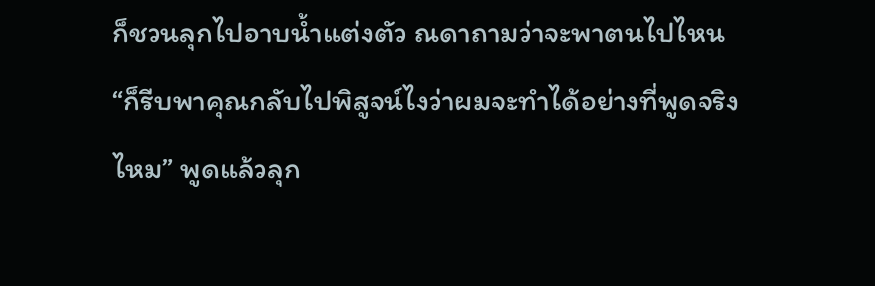ก็ชวนลุกไปอาบน้ำแต่งตัว ณดาถามว่าจะพาตนไปไหน
“ก็รีบพาคุณกลับไปพิสูจน์ไงว่าผมจะทำได้อย่างที่พูดจริงไหม” พูดแล้วลุก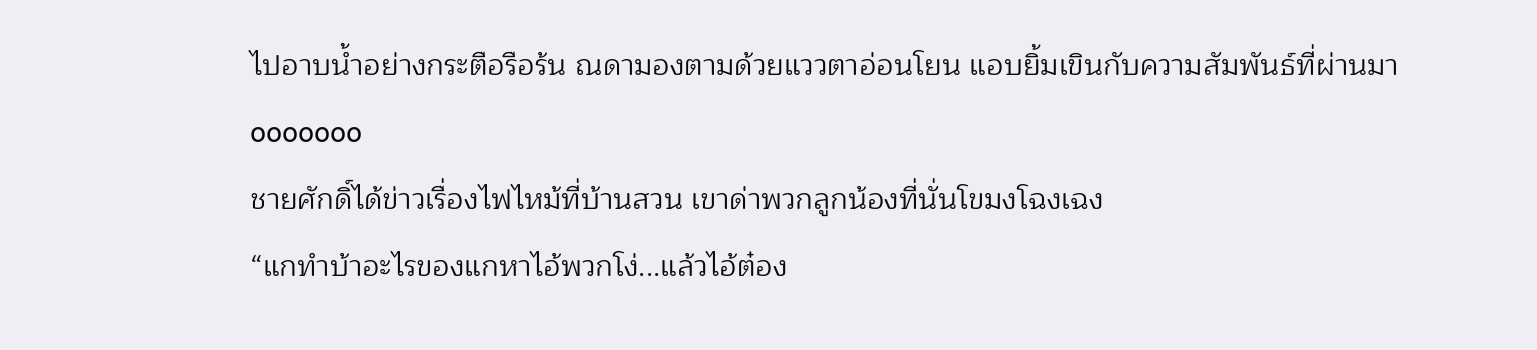ไปอาบน้ำอย่างกระตือรือร้น ณดามองตามด้วยแววตาอ่อนโยน แอบยิ้มเขินกับความสัมพันธ์ที่ผ่านมา
ooooooo
ชายศักดิ์ได้ข่าวเรื่องไฟไหม้ที่บ้านสวน เขาด่าพวกลูกน้องที่นั่นโขมงโฉงเฉง
“แกทำบ้าอะไรของแกหาไอ้พวกโง่...แล้วไอ้ต๋อง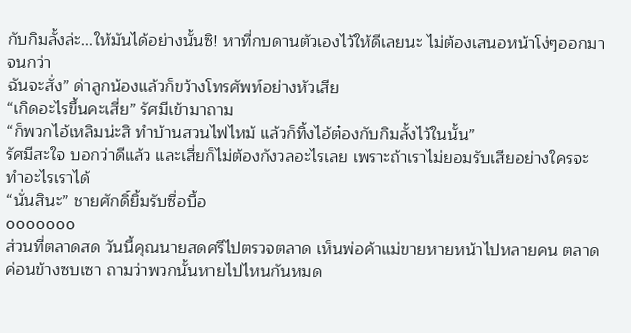กับกิมลั้งล่ะ...ให้มันได้อย่างนั้นซิ! หาที่กบดานตัวเองไว้ให้ดีเลยนะ ไม่ต้องเสนอหน้าโง่ๆออกมาจนกว่า
ฉันจะสั่ง” ด่าลูกน้องแล้วก็ขว้างโทรศัพท์อย่างหัวเสีย
“เกิดอะไรขึ้นคะเสี่ย” รัศมีเข้ามาถาม
“ก็พวกไอ้เหลิมน่ะสิ ทำบ้านสวนไฟไหม้ แล้วก็ทิ้งไอ้ต๋องกับกิมลั้งไว้ในนั้น”
รัศมีสะใจ บอกว่าดีแล้ว และเสี่ยก็ไม่ต้องกังวลอะไรเลย เพราะถ้าเราไม่ยอมรับเสียอย่างใครจะทำอะไรเราได้
“นั่นสินะ” ชายศักดิ์ยิ้มรับซื่อบื้อ
ooooooo
ส่วนที่ตลาดสด วันนี้คุณนายสดศรีไปตรวจตลาด เห็นพ่อค้าแม่ขายหายหน้าไปหลายคน ตลาดค่อนข้างซบเซา ถามว่าพวกนั้นหายไปไหนกันหมด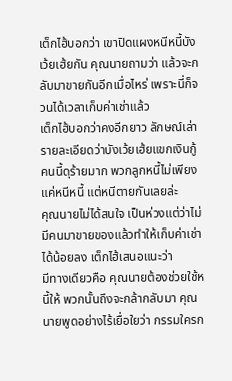เต็กไฮ้บอกว่า เขาปิดแผงหนีหนี้บังเว้ยเฮ้ยกัน คุณนายถามว่า แล้วจะกลับมาขายกันอีกเมื่อไหร่ เพราะนี่ก็จวนได้เวลาเก็บค่าเช่าแล้ว
เต็กไฮ้บอกว่าคงอีกยาว ลักษณ์เล่ารายละเอียดว่าบังเว้ยเฮ้ยแขกเงินกู้คนนี้ดุร้ายมาก พวกลูกหนี้ไม่เพียงแค่หนีหนี้ แต่หนีตายกันเลยล่ะ
คุณนายไม่ได้สนใจ เป็นห่วงแต่ว่าไม่มีคนมาขายของแล้วทำให้เก็บค่าเช่าได้น้อยลง เต็กไฮ้เสนอแนะว่า
มีทางเดียวคือ คุณนายต้องช่วยใช้หนี้ให้ พวกนั้นถึงจะกล้ากลับมา คุณนายพูดอย่างไร้เยื่อใยว่า กรรมใครก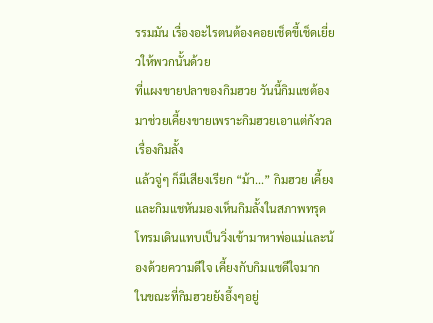รรมมัน เรื่องอะไรตนต้องคอยเช็ดขี้เช็ดเยี่ยวให้พวกนั้นด้วย
ที่แผงขายปลาของกิมฮวย วันนี้กิมแชต้องมาช่วยเคี้ยงขายเพราะกิมฮวยเอาแต่กังวลเรื่องกิมลั้ง
แล้วจู่ๆ ก็มีเสียงเรียก “ม้า...” กิมฮวย เคี้ยง และกิมแชหันมองเห็นกิมลั้งในสภาพทรุดโทรมเดินแทบเป็นวิ่งเข้ามาหาพ่อแม่และน้องด้วยความดีใจ เคี้ยงกับกิมแชดีใจมาก ในขณะที่กิมฮวยยังอึ้งๆอยู่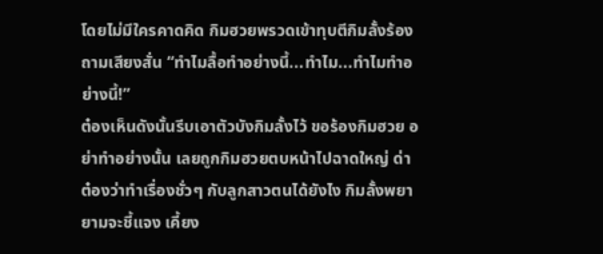โดยไม่มีใครคาดคิด กิมฮวยพรวดเข้าทุบตีกิมลั้งร้องถามเสียงสั่น “ทำไมลื้อทำอย่างนี้...ทำไม...ทำไมทำอย่างนี้!”
ต๋องเห็นดังนั้นรีบเอาตัวบังกิมลั้งไว้ ขอร้องกิมฮวย อย่าทำอย่างนั้น เลยถูกกิมฮวยตบหน้าไปฉาดใหญ่ ด่าต๋องว่าทำเรื่องชั่วๆ กับลูกสาวตนได้ยังไง กิมลั้งพยายามจะชี้แจง เคี้ยง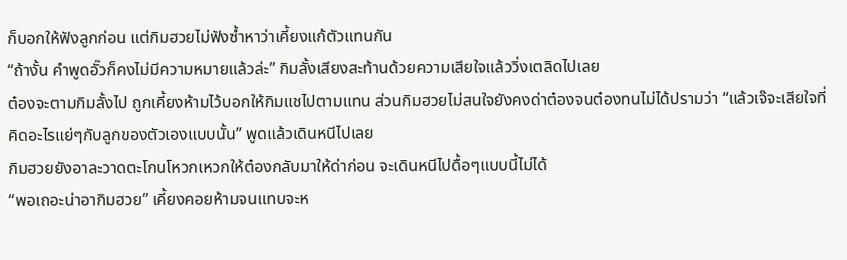ก็บอกให้ฟังลูกก่อน แต่กิมฮวยไม่ฟังซ้ำหาว่าเคี้ยงแก้ตัวแทนกัน
“ถ้างั้น คำพูดอั๊วก็คงไม่มีความหมายแล้วล่ะ” กิมลั้งเสียงสะท้านด้วยความเสียใจแล้ววิ่งเตลิดไปเลย
ต๋องจะตามกิมลั้งไป ถูกเคี้ยงห้ามไว้บอกให้กิมแชไปตามแทน ส่วนกิมฮวยไม่สนใจยังคงด่าต๋องจนต๋องทนไม่ได้ปรามว่า “แล้วเจ๊จะเสียใจที่คิดอะไรแย่ๆกับลูกของตัวเองแบบนั้น” พูดแล้วเดินหนีไปเลย
กิมฮวยยังอาละวาดตะโกนโหวกเหวกให้ต๋องกลับมาให้ด่าก่อน จะเดินหนีไปดื้อๆแบบนี้ไม่ได้
“พอเถอะน่าอากิมฮวย” เคี้ยงคอยห้ามจนแทบจะห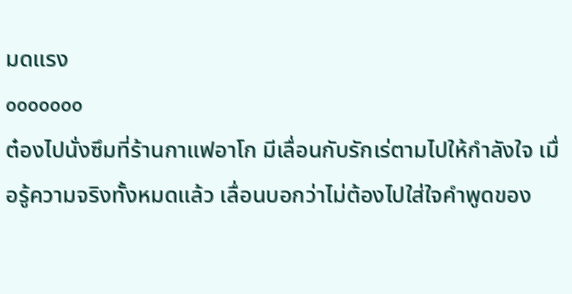มดแรง
ooooooo
ต๋องไปนั่งซึมที่ร้านกาแฟอาโก มีเลื่อนกับรักเร่ตามไปให้กำลังใจ เมื่อรู้ความจริงทั้งหมดแล้ว เลื่อนบอกว่าไม่ต้องไปใส่ใจคำพูดของ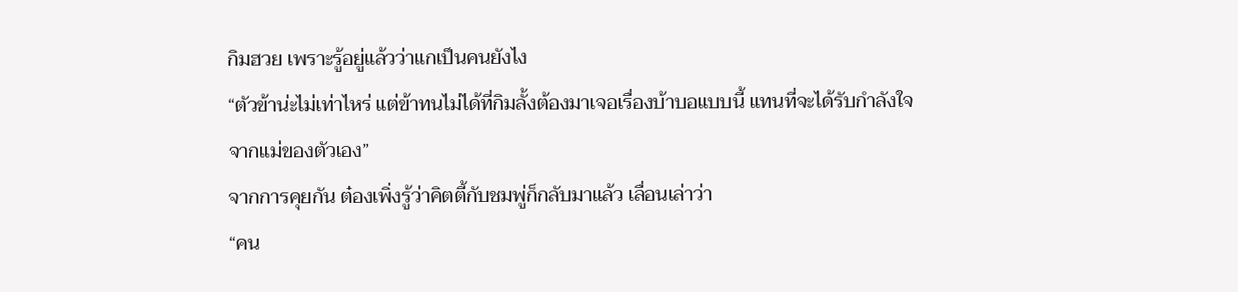กิมฮวย เพราะรู้อยู่แล้วว่าแกเป็นคนยังไง
“ตัวข้าน่ะไม่เท่าไหร่ แต่ข้าทนไม่ได้ที่กิมลั้งต้องมาเจอเรื่องบ้าบอแบบนี้ แทนที่จะได้รับกำลังใจจากแม่ของตัวเอง”
จากการคุยกัน ต๋องเพิ่งรู้ว่าคิตตี้กับชมพู่ก็กลับมาแล้ว เลื่อนเล่าว่า
“คน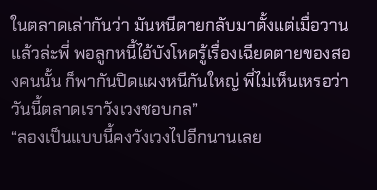ในตลาดเล่ากันว่า มันหนีตายกลับมาตั้งแต่เมื่อวานแล้วล่ะพี่ พอลูกหนี้ไอ้บังโหดรู้เรื่องเฉียดตายของสองคนนั้น ก็พากันปิดแผงหนีกันใหญ่ พี่ไม่เห็นเหรอว่าวันนี้ตลาดเราวังเวงชอบกล”
“ลองเป็นแบบนี้คงวังเวงไปอีกนานเลย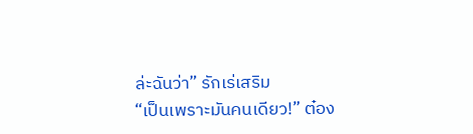ล่ะฉันว่า” รักเร่เสริม
“เป็นเพราะมันคนเดียว!” ต๋อง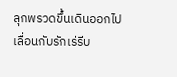ลุกพรวดขึ้นเดินออกไป เลื่อนกับรักเร่รีบ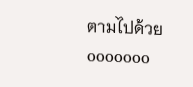ตามไปด้วย
ooooooo